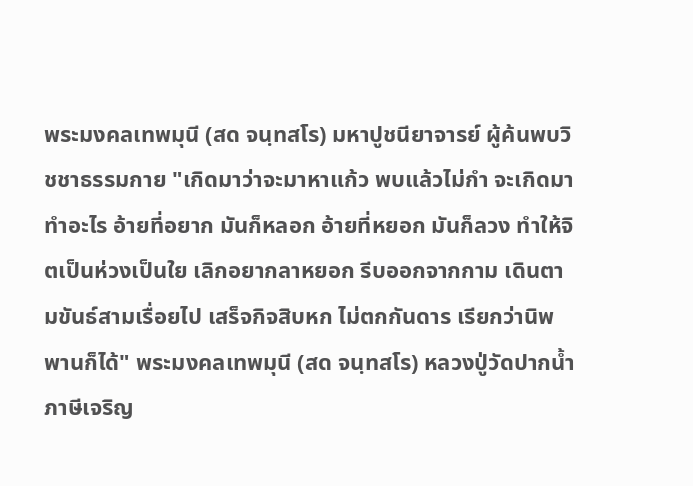พระมงคลเทพมุนี (สด จนฺทสโร) มหาปูชนียาจารย์ ผู้ค้นพบวิชชาธรรมกาย "เกิดมาว่าจะมาหาแก้ว พบแล้วไม่กำ จะเกิดมาทำอะไร อ้ายที่อยาก มันก็หลอก อ้ายที่หยอก มันก็ลวง ทำให้จิตเป็นห่วงเป็นใย เลิกอยากลาหยอก รีบออกจากกาม เดินตามขันธ์สามเรื่อยไป เสร็จกิจสิบหก ไม่ตกกันดาร เรียกว่านิพพานก็ได้" พระมงคลเทพมุนี (สด จนฺทสโร) หลวงปู่วัดปากน้ำ ภาษีเจริญ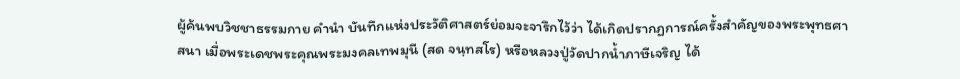ผู้ค้นพบวิชชาธรรมกาย คำนำ บันทึกแห่งประวัติศาสตร์ย่อมจะจารึกไว้ว่า ได้เกิดปรากฏการณ์ครั้งสำคัญของพระพุทธศาสนา เมื่อพระเดชพระคุณพระมงคลเทพมุนี (สด จนฺทสโร) หรือหลวงปู่วัดปากน้ำภาษีเจริญ ได้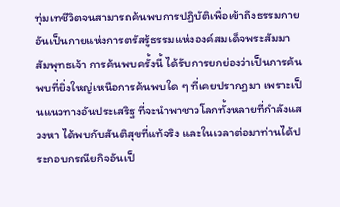ทุ่มเทชีวิตจนสามารถค้นพบการปฏิบัติเพื่อเข้าถึงธรรมกาย อันเป็นกายแห่งการตรัสรู้ธรรมแห่งองค์สมเด็จพระสัมมาสัมพุทธเจ้า การค้นพบครั้งนี้ ได้รับการยกย่องว่าเป็นการค้นพบที่ยิ่งใหญ่เหนือการค้นพบใด ๆ ที่เคยปรากฏมา เพราะเป็นแนวทางอันประเสริฐ ที่จะนำพาชาวโลกทั้งหลายที่กำลังแสวงหา ได้พบกับสันติสุขที่แท้จริง และในเวลาต่อมาท่านได้ประกอบกรณียกิจอันเป็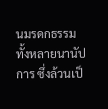นมรดกธรรมทั้งหลายนานัปการ ซึ่งล้วนเป็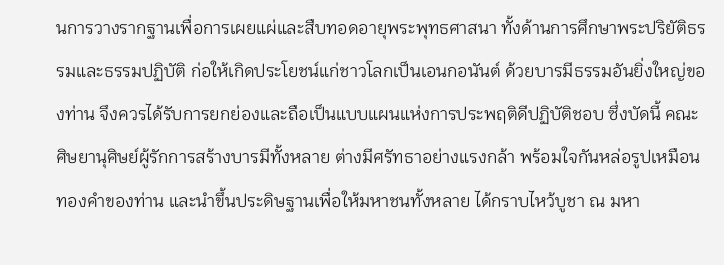นการวางรากฐานเพื่อการเผยแผ่และสืบทอดอายุพระพุทธศาสนา ทั้งด้านการศึกษาพระปริยัติธรรมและธรรมปฏิบัติ ก่อให้เกิดประโยชน์แก่ชาวโลกเป็นเอนกอนันต์ ด้วยบารมีธรรมอันยิ่งใหญ่ของท่าน จึงควรได้รับการยกย่องและถือเป็นแบบแผนแห่งการประพฤติดีปฏิบัติชอบ ซึ่งบัดนี้ คณะศิษยานุศิษย์ผู้รักการสร้างบารมีทั้งหลาย ต่างมีศรัทธาอย่างแรงกล้า พร้อมใจกันหล่อรูปเหมือนทองคำของท่าน และนำขึ้นประดิษฐานเพื่อให้มหาชนทั้งหลาย ได้กราบไหว้บูชา ณ มหา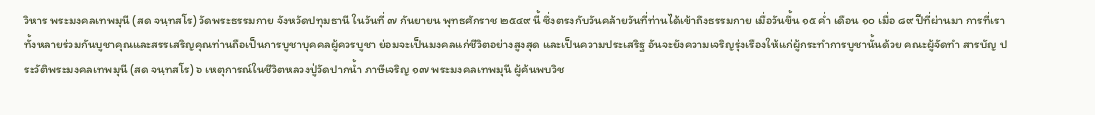วิหาร พระมงคลเทพมุนี (สด จนฺทสโร) วัดพระธรรมกาย จังหวัดปทุมธานี ในวันที่ ๗ กันยายน พุทธศักราช ๒๕๔๙ นี้ ซึ่งตรงกับวันคล้ายวันที่ท่านได้เข้าถึงธรรมกาย เมื่อวันขึ้น ๑๕ ค่ำ เดือน ๑๐ เมื่อ ๘๙ ปีที่ผ่านมา การที่เราทั้งหลายร่วมกันบูชาคุณและสรรเสริญคุณท่านถือเป็นการบูชาบุคคลผู้ควรบูชา ย่อมจะเป็นมงคลแก่ชีวิตอย่างสูงสุด และเป็นความประเสริฐ อันจะยังความเจริญรุ่งเรืองให้แก่ผู้กระทำการบูชานั้นด้วย คณะผู้จัดทำ สารบัญ ประวัติพระมงคลเทพมุนี (สด จนฺทสโร) ๖ เหตุการณ์ในชีวิตหลวงปู่วัดปากน้ำ ภาษีเจริญ ๑๗ พระมงคลเทพมุนี ผู้ค้นพบวิช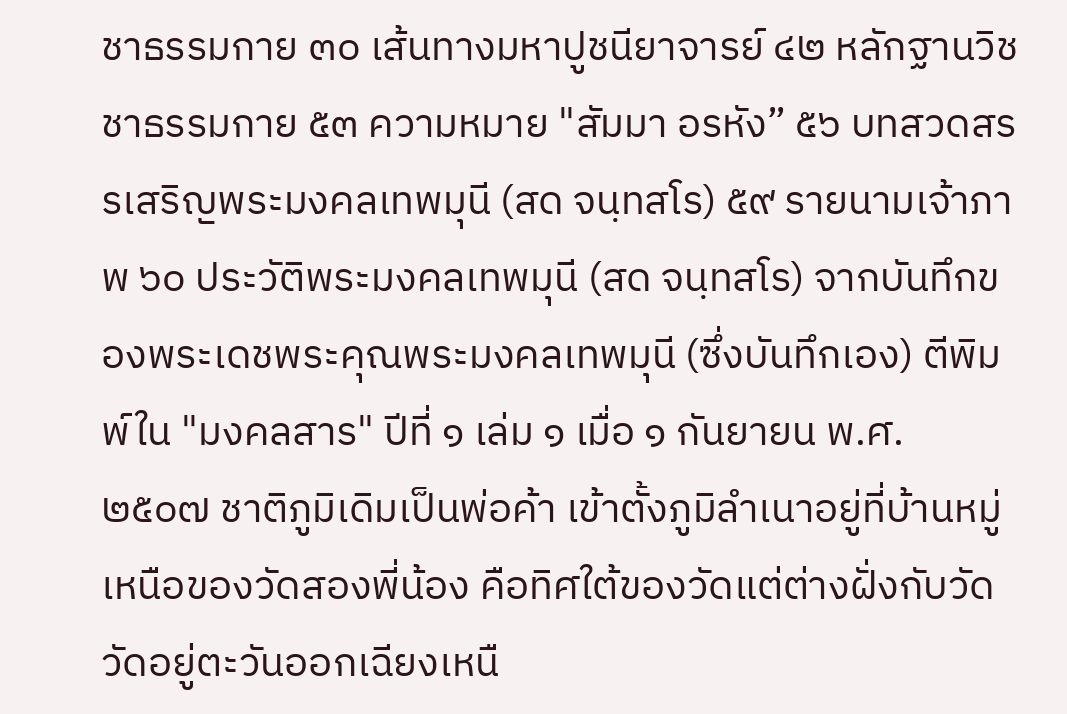ชาธรรมกาย ๓๐ เส้นทางมหาปูชนียาจารย์ ๔๒ หลักฐานวิชชาธรรมกาย ๕๓ ความหมาย "สัมมา อรหัง” ๕๖ บทสวดสรรเสริญพระมงคลเทพมุนี (สด จนฺทสโร) ๕๙ รายนามเจ้าภาพ ๖๐ ประวัติพระมงคลเทพมุนี (สด จนฺทสโร) จากบันทึกของพระเดชพระคุณพระมงคลเทพมุนี (ซึ่งบันทึกเอง) ตีพิมพ์ใน "มงคลสาร" ปีที่ ๑ เล่ม ๑ เมื่อ ๑ กันยายน พ.ศ. ๒๕๐๗ ชาติภูมิเดิมเป็นพ่อค้า เข้าตั้งภูมิลำเนาอยู่ที่บ้านหมู่เหนือของวัดสองพี่น้อง คือทิศใต้ของวัดแต่ต่างฝั่งกับวัด วัดอยู่ตะวันออกเฉียงเหนื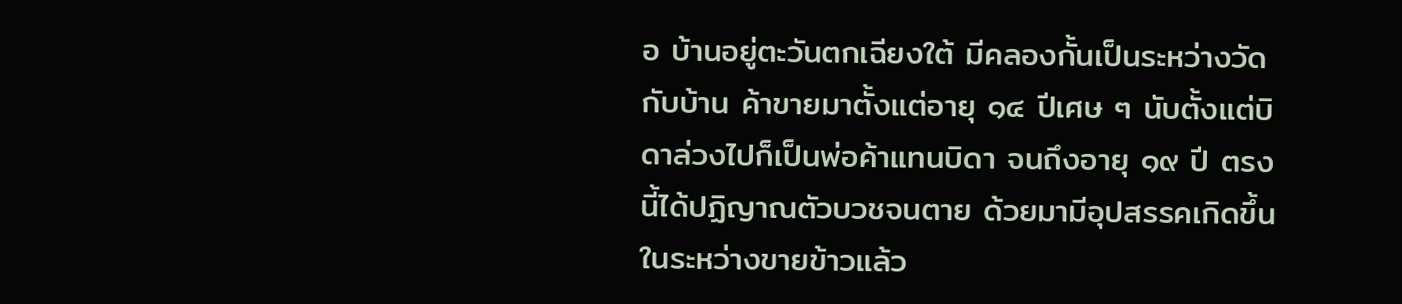อ บ้านอยู่ตะวันตกเฉียงใต้ มีคลองกั้นเป็นระหว่างวัดกับบ้าน ค้าขายมาตั้งแต่อายุ ๑๔ ปีเศษ ๆ นับตั้งแต่บิดาล่วงไปก็เป็นพ่อค้าแทนบิดา จนถึงอายุ ๑๙ ปี ตรงนี้ได้ปฏิญาณตัวบวชจนตาย ด้วยมามีอุปสรรคเกิดขึ้นในระหว่างขายข้าวแล้ว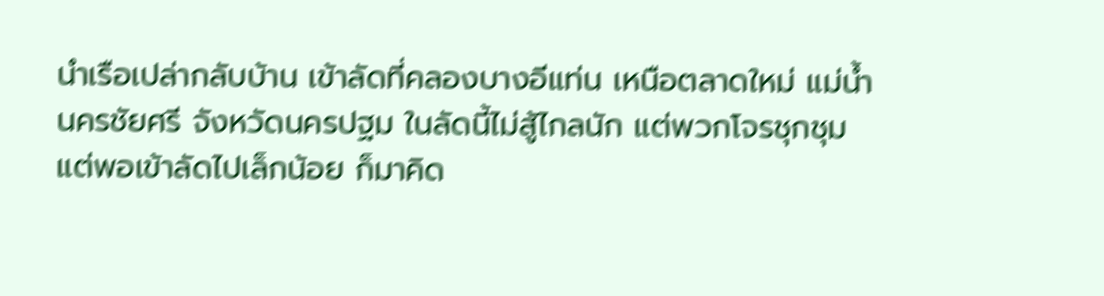นำเรือเปล่ากลับบ้าน เข้าลัดที่คลองบางอีแท่น เหนือตลาดใหม่ แม่น้ำนครชัยศรี จังหวัดนครปฐม ในลัดนี้ไม่สู้ไกลนัก แต่พวกโจรชุกชุม แต่พอเข้าลัดไปเล็กน้อย ก็มาคิด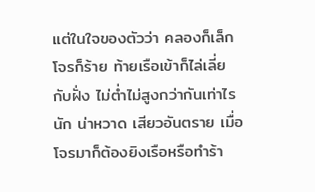แต่ในใจของตัวว่า คลองก็เล็กโจรก็ร้าย ท้ายเรือเข้าก็ไล่เลี่ยกับฝั่ง ไม่ต่ำไม่สูงกว่ากันเท่าไรนัก น่าหวาด เสียวอันตราย เมื่อโจรมาก็ต้องยิงเรือหรือทำร้า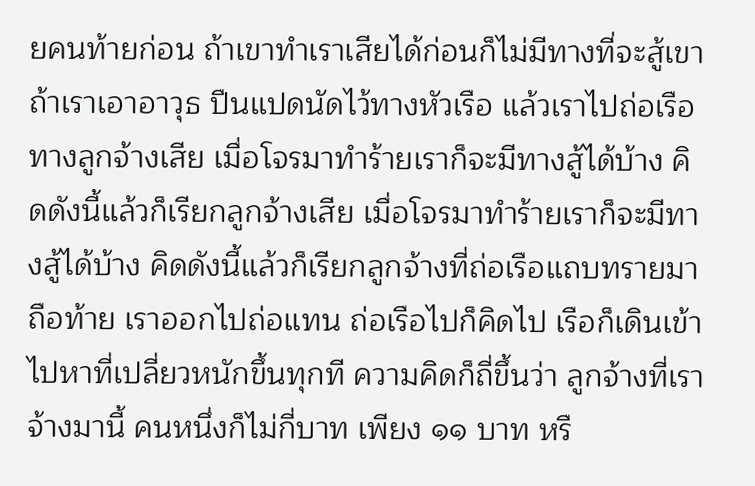ยคนท้ายก่อน ถ้าเขาทำเราเสียได้ก่อนก็ไม่มีทางที่จะสู้เขา ถ้าเราเอาอาวุธ ปืนแปดนัดไว้ทางหัวเรือ แล้วเราไปถ่อเรือทางลูกจ้างเสีย เมื่อโจรมาทำร้ายเราก็จะมีทางสู้ได้บ้าง คิดดังนี้แล้วก็เรียกลูกจ้างเสีย เมื่อโจรมาทำร้ายเราก็จะมีทางสู้ได้บ้าง คิดดังนี้แล้วก็เรียกลูกจ้างที่ถ่อเรือแถบทรายมาถือท้าย เราออกไปถ่อแทน ถ่อเรือไปก็คิดไป เรือก็เดินเข้าไปหาที่เปลี่ยวหนักขึ้นทุกที ความคิดก็ถี่ขึ้นว่า ลูกจ้างที่เราจ้างมานี้ คนหนึ่งก็ไม่กี่บาท เพียง ๑๑ บาท หรื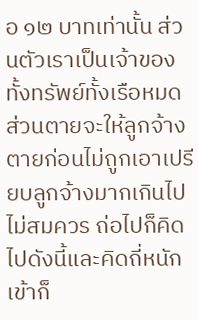อ ๑๒ บาทเท่านั้น ส่วนตัวเราเป็นเจ้าของทั้งทรัพย์ทั้งเรือหมด ส่วนตายจะให้ลูกจ้างตายก่อนไม่ถูกเอาเปรียบลูกจ้างมากเกินไปไม่สมควร ถ่อไปก็คิดไปดังนี้และคิดถี่หนักเข้าก็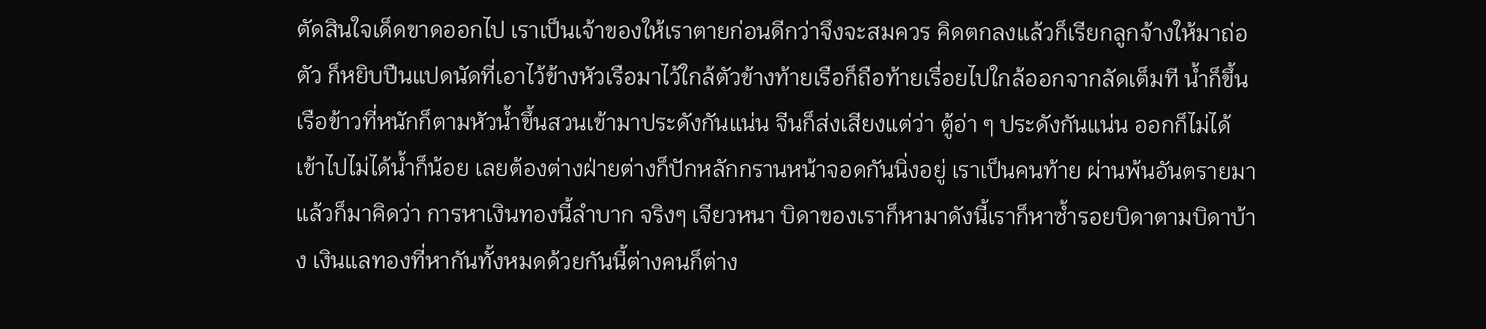ตัดสินใจเด็ดขาดออกไป เราเป็นเจ้าของให้เราตายก่อนดีกว่าจึงจะสมควร คิดตกลงแล้วก็เรียกลูกจ้างให้มาถ่อตัว ก็หยิบปืนแปดนัดที่เอาไว้ข้างหัวเรือมาไว้ใกล้ตัวข้างท้ายเรือก็ถือท้ายเรื่อยไปใกล้ออกจากลัดเต็มที น้ำก็ขึ้นเรือข้าวที่หนักก็ตามหัวน้ำขึ้นสวนเข้ามาประดังกันแน่น จีนก็ส่งเสียงแต่ว่า ตู้อ่า ๆ ประดังกันแน่น ออกก็ไม่ได้ เข้าไปไม่ได้น้ำก็น้อย เลยต้องต่างฝ่ายต่างก็ปักหลักกรานหน้าจอดกันนิ่งอยู่ เราเป็นคนท้าย ผ่านพ้นอันตรายมาแล้วก็มาคิดว่า การหาเงินทองนี้ลำบาก จริงๆ เจียวหนา บิดาของเราก็หามาดังนี้เราก็หาซ้ำรอยบิดาตามบิดาบ้าง เงินแลทองที่หากันทั้งหมดด้วยกันนี้ต่างคนก็ต่าง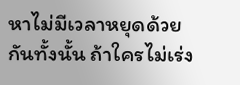หาไม่มีเวลาหยุดด้วยกันทั้งนั้น ถ้าใครไม่เร่ง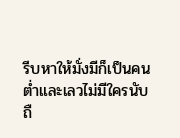รีบหาให้มั่งมีก็เป็นคนต่ำและเลวไม่มีใครนับถื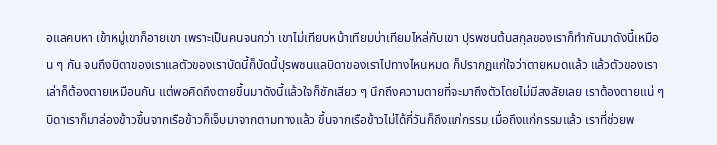อแลคบหา เข้าหมู่เขาก็อายเขา เพราะเป็นคนจนกว่า เขาไม่เทียบหน้าเทียมบ่าเทียมไหล่กับเขา ปุรพชนต้นสกุลของเราก็ทำกันมาดังนี้เหมือน ๆ กัน จนถึงบิดาของเราแลตัวของเราบัดนี้ก็บัดนี้ปุรพชนแลบิดาของเราไปทางไหนหมด ก็ปรากฏแก่ใจว่าตายหมดแล้ว แล้วตัวของเราเล่าก็ต้องตายเหมือนกัน แต่พอคิดถึงตายขึ้นมาดังนี้แล้วใจก็ชักเสียว ๆ นึกถึงความตายที่จะมาถึงตัวโดยไม่มีสงสัยเลย เราต้องตายแน่ ๆ บิดาเราก็มาล่องข้าวขึ้นจากเรือข้าวก็เจ็บมาจากตามทางแล้ว ขึ้นจากเรือข้าวไม่ได้กี่วันก็ถึงแก่กรรม เมื่อถึงแก่กรรมแล้ว เราที่ช่วยพ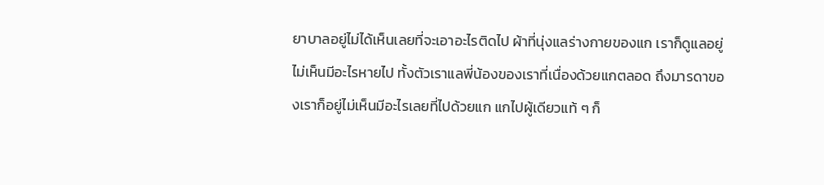ยาบาลอยู่ไม่ได้เห็นเลยที่จะเอาอะไรติดไป ผ้าที่นุ่งแลร่างกายของแก เราก็ดูแลอยู่ ไม่เห็นมีอะไรหายไป ทั้งตัวเราแลพี่น้องของเราที่เนื่องด้วยแกตลอด ถึงมารดาของเราก็อยู่ไม่เห็นมีอะไรเลยที่ไปด้วยแก แกไปผู้เดียวแท้ ๆ ก็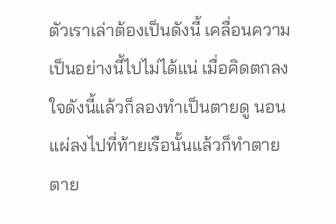ตัวเราเล่าต้องเป็นดังนี้ เคลื่อนความเป็นอย่างนี้ไปไม่ได้แน่ เมื่อคิดตกลงใจดังนี้แล้วก็ลองทำเป็นตายดู นอนแผ่ลงไปที่ท้ายเรือนั้นแล้วก็ทำตายตาย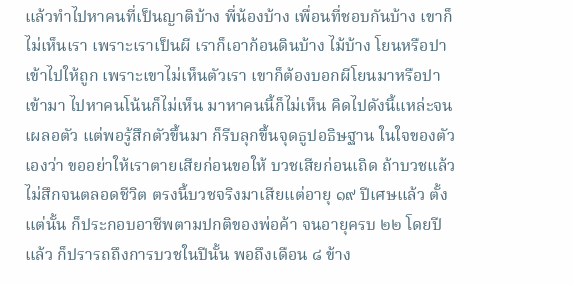แล้วทำไปหาคนที่เป็นญาติบ้าง พี่น้องบ้าง เพื่อนที่ชอบกันบ้าง เขาก็ไม่เห็นเรา เพราะเราเป็นผี เราก็เอาก้อนดินบ้าง ไม้บ้าง โยนหรือปาเข้าไปให้ถูก เพราะเขาไม่เห็นตัวเรา เขาก็ต้องบอกผีโยนมาหรือปาเข้ามา ไปหาคนโน้นก็ไม่เห็น มาหาคนนี้ก็ไม่เห็น คิดไปดังนี้แหล่ะจนเผลอตัว แต่พอรู้สึกตัวขึ้นมา ก็รีบลุกขึ้นจุดธูปอธิษฐาน ในใจของตัวเองว่า ขออย่าให้เราตายเสียก่อนขอให้ บวชเสียก่อนเถิด ถ้าบวชแล้วไม่สึกจนตลอดชีวิต ตรงนี้บวชจริงมาเสียแต่อายุ ๑๙ ปีเศษแล้ว ตั้งแต่นั้น ก็ประกอบอาชีพตามปกติของพ่อค้า จนอายุครบ ๒๒ โดยปีแล้ว ก็ปรารถถึงการบวชในปีนั้น พอถึงเดือน ๘ ข้าง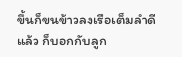ขึ้นก็ขนข้าวลงเรือเต็มลำดีแล้ว ก็บอกกับลูก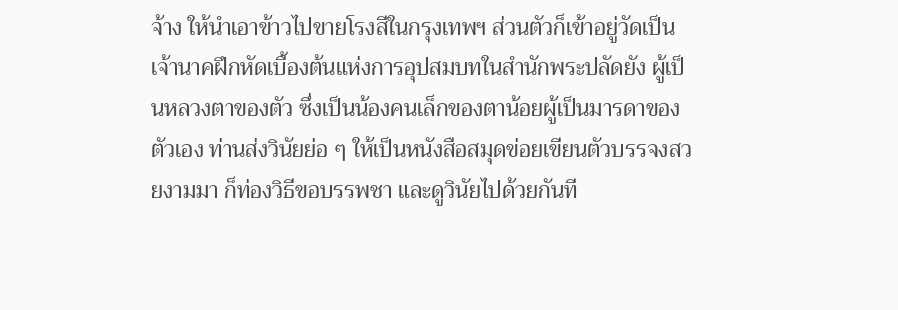จ้าง ให้นำเอาข้าวไปขายโรงสีในกรุงเทพฯ ส่วนตัวก็เข้าอยู่วัดเป็นเจ้านาคฝึกหัดเบื้องต้นแห่งการอุปสมบทในสำนักพระปลัดยัง ผู้เป็นหลวงตาของตัว ซึ่งเป็นน้องคนเล็กของตาน้อยผู้เป็นมารดาของตัวเอง ท่านส่งวินัยย่อ ๆ ให้เป็นหนังสือสมุดข่อยเขียนตัวบรรจงสวยงามมา ก็ท่องวิธีขอบรรพชา และดูวินัยไปด้วยกันที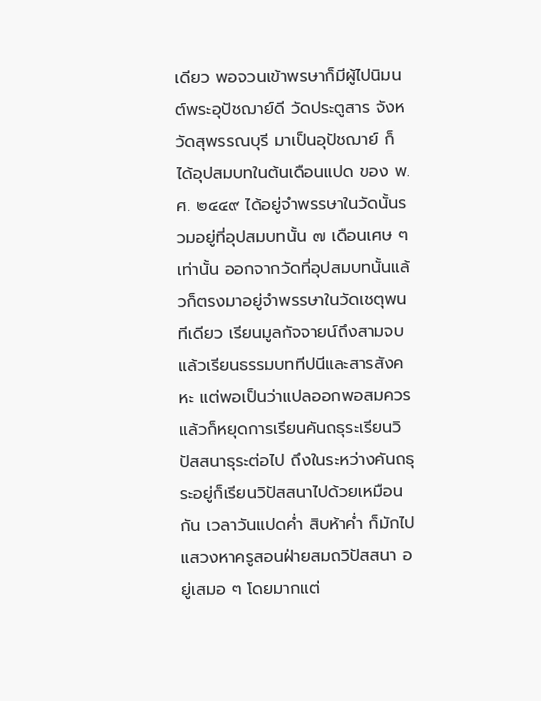เดียว พอจวนเข้าพรษาก็มีผู้ไปนิมนต์พระอุปัชฌาย์ดี วัดประตูสาร จังหวัดสุพรรณบุรี มาเป็นอุปัชฌาย์ ก็ได้อุปสมบทในต้นเดือนแปด ของ พ.ศ. ๒๔๔๙ ได้อยู่จำพรรษาในวัดนั้นรวมอยู่ที่อุปสมบทนั้น ๗ เดือนเศษ ๆ เท่านั้น ออกจากวัดที่อุปสมบทนั้นแล้วก็ตรงมาอยู่จำพรรษาในวัดเชตุพนทีเดียว เรียนมูลกัจจายน์ถึงสามจบ แล้วเรียนธรรมบททีปนีและสารสังคหะ แต่พอเป็นว่าแปลออกพอสมควรแล้วก็หยุดการเรียนคันถธุระเรียนวิปัสสนาธุระต่อไป ถึงในระหว่างคันถธุระอยู่ก็เรียนวิปัสสนาไปด้วยเหมือนกัน เวลาวันแปดค่ำ สิบห้าค่ำ ก็มักไปแสวงหาครูสอนฝ่ายสมถวิปัสสนา อยู่เสมอ ๆ โดยมากแต่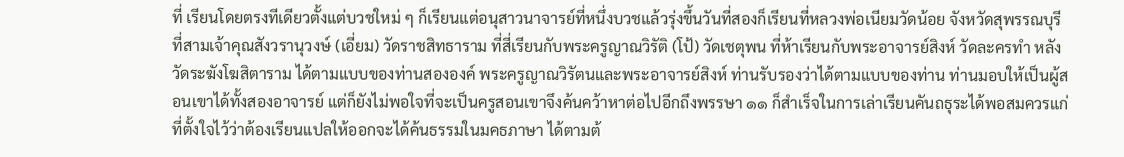ที่ เรียนโดยตรงทีเดียวตั้งแต่บวชใหม่ ๆ ก็เรียนแต่อนุสาวนาจารย์ที่หนึ่งบวชแล้วรุ่งขึ้นวันที่สองก็เรียนที่หลวงพ่อเนียมวัดน้อย จังหวัดสุพรรณบุรี ที่สามเจ้าคุณสังวรานุวงษ์ (เอี่ยม) วัดราชสิทธาราม ที่สี่เรียนกับพระครูญาณวิรัติ (โป้) วัดเชตุพน ที่ห้าเรียนกับพระอาจารย์สิงห์ วัดละครทำ หลังวัดระฆังโฆสิตาราม ได้ตามแบบของท่านสององค์ พระครูญาณวิรัตนและพระอาจารย์สิงห์ ท่านรับรองว่าได้ตามแบบของท่าน ท่านมอบให้เป็นผู้สอนเขาได้ทั้งสองอาจารย์ แต่ก็ยังไม่พอใจที่จะเป็นครูสอนเขาจึงค้นคว้าหาต่อไปอีกถึงพรรษา ๑๑ ก็สำเร็จในการเล่าเรียนคันถธุระได้พอสมควรแก่ที่ตั้งใจไว้ว่าต้องเรียนแปลให้ออกจะได้ค้นธรรมในมคธภาษา ได้ตามต้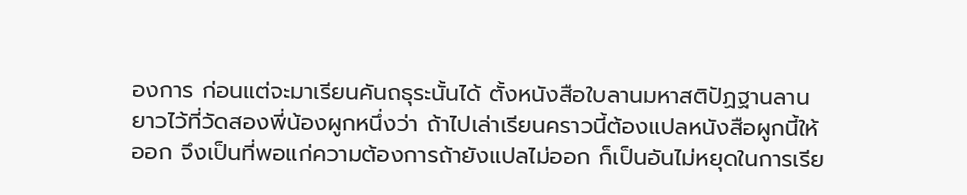องการ ก่อนแต่จะมาเรียนคันถธุระนั้นได้ ตั้งหนังสือใบลานมหาสติปัฏฐานลานยาวไว้ที่วัดสองพี่น้องผูกหนึ่งว่า ถ้าไปเล่าเรียนคราวนี้ต้องแปลหนังสือผูกนี้ให้ออก จึงเป็นที่พอแก่ความต้องการถ้ายังแปลไม่ออก ก็เป็นอันไม่หยุดในการเรีย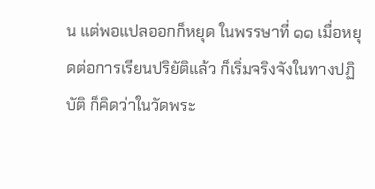น แต่พอแปลออกก็หยุด ในพรรษาที่ ๑๑ เมื่อหยุดต่อการเรียนปริยัติแล้ว ก็เริ่มจริงจังในทางปฏิบัติ ก็คิดว่าในวัดพระ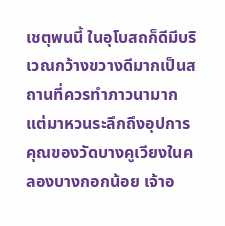เชตุพนนี้ ในอุโบสถก็ดีมีบริเวณกว้างขวางดีมากเป็นสถานที่ควรทำภาวนามาก แต่มาหวนระลึกถึงอุปการคุณของวัดบางคูเวียงในคลองบางกอกน้อย เจ้าอ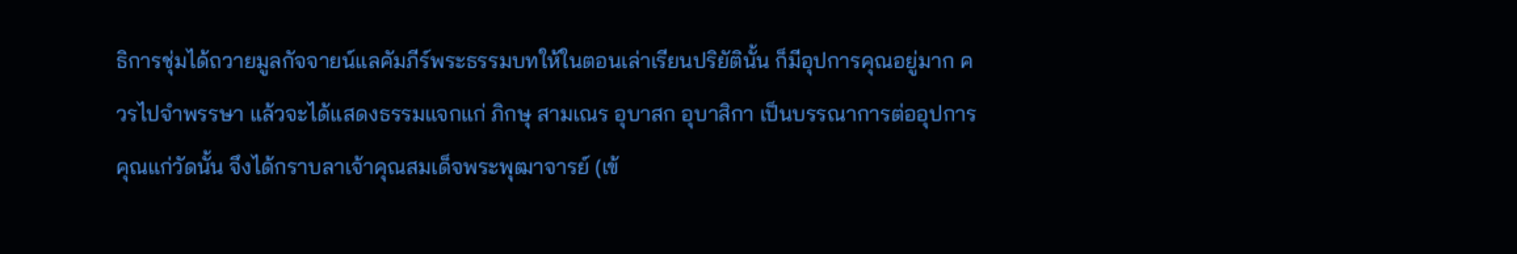ธิการชุ่มได้ถวายมูลกัจจายน์แลคัมภีร์พระธรรมบทให้ในตอนเล่าเรียนปริยัตินั้น ก็มีอุปการคุณอยู่มาก ควรไปจำพรรษา แล้วจะได้แสดงธรรมแจกแก่ ภิกษุ สามเณร อุบาสก อุบาสิกา เป็นบรรณาการต่ออุปการคุณแก่วัดนั้น จึงได้กราบลาเจ้าคุณสมเด็จพระพุฒาจารย์ (เข้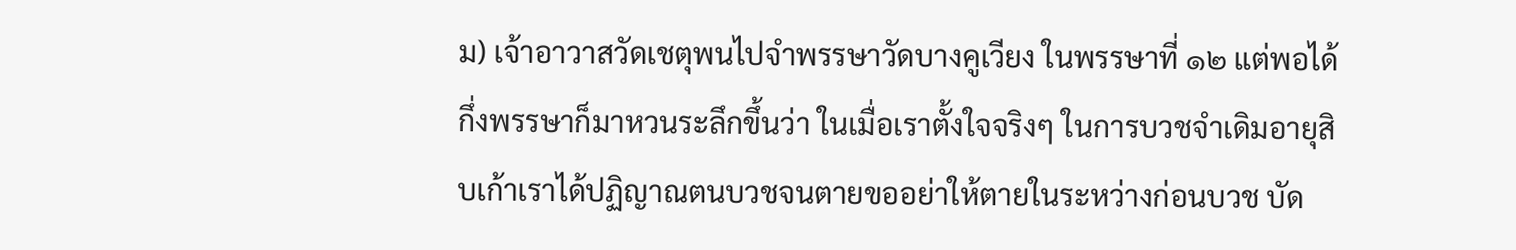ม) เจ้าอาวาสวัดเชตุพนไปจำพรรษาวัดบางคูเวียง ในพรรษาที่ ๑๒ แต่พอได้กึ่งพรรษาก็มาหวนระลึกขึ้นว่า ในเมื่อเราตั้งใจจริงๆ ในการบวชจำเดิมอายุสิบเก้าเราได้ปฏิญาณตนบวชจนตายขออย่าให้ตายในระหว่างก่อนบวช บัด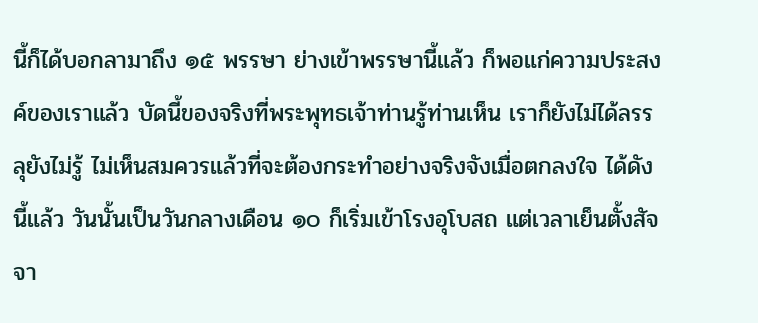นี้ก็ได้บอกลามาถึง ๑๕ พรรษา ย่างเข้าพรรษานี้แล้ว ก็พอแก่ความประสงค์ของเราแล้ว บัดนี้ของจริงที่พระพุทธเจ้าท่านรู้ท่านเห็น เราก็ยังไม่ได้ลรรลุยังไม่รู้ ไม่เห็นสมควรแล้วที่จะต้องกระทำอย่างจริงจังเมื่อตกลงใจ ได้ดังนี้แล้ว วันนั้นเป็นวันกลางเดือน ๑๐ ก็เริ่มเข้าโรงอุโบสถ แต่เวลาเย็นตั้งสัจจา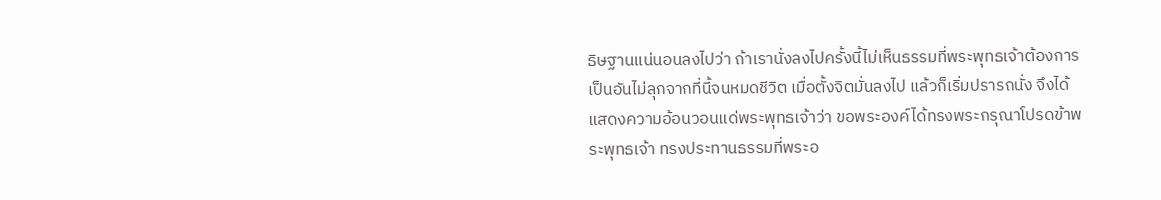ธิษฐานแน่นอนลงไปว่า ถ้าเรานั่งลงไปครั้งนี้ไม่เห็นธรรมที่พระพุทธเจ้าต้องการเป็นอันไม่ลุกจากที่นี้จนหมดชีวิต เมื่อตั้งจิตมั่นลงไป แล้วก็เริ่มปรารถนั่ง จึงได้แสดงความอ้อนวอนแด่พระพุทธเจ้าว่า ขอพระองค์ได้ทรงพระกรุณาโปรดข้าพระพุทธเจ้า ทรงประทานธรรมที่พระอ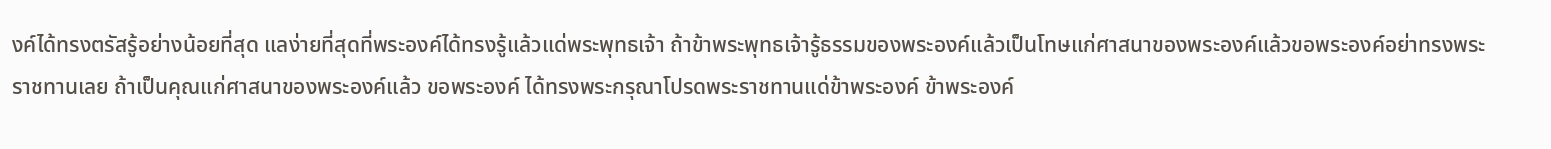งค์ได้ทรงตรัสรู้อย่างน้อยที่สุด แลง่ายที่สุดที่พระองค์ได้ทรงรู้แล้วแด่พระพุทธเจ้า ถ้าข้าพระพุทธเจ้ารู้ธรรมของพระองค์แล้วเป็นโทษแก่ศาสนาของพระองค์แล้วขอพระองค์อย่าทรงพระราชทานเลย ถ้าเป็นคุณแก่ศาสนาของพระองค์แล้ว ขอพระองค์ ได้ทรงพระกรุณาโปรดพระราชทานแด่ข้าพระองค์ ข้าพระองค์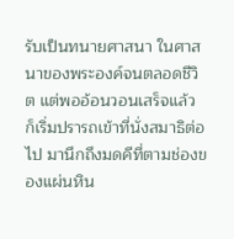รับเป็นทนายศาสนา ในศาสนาของพระองค์จนตลอดชีวิต แต่พออ้อนวอนเสร็จแล้ว ก็เริ่มปรารถเข้าที่นั่งสมาธิต่อไป มานึกถึงมดคีที่ตามช่องของแผ่นหิน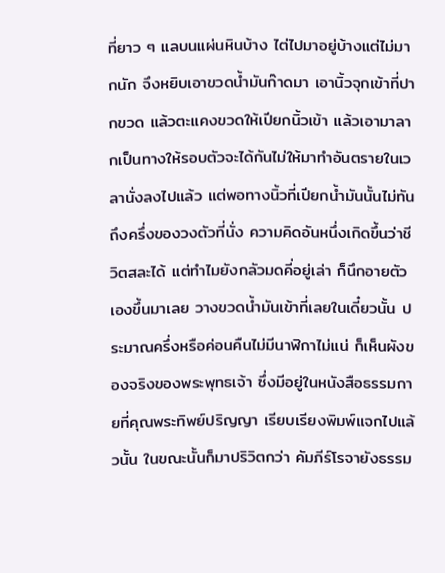ที่ยาว ๆ แลบนแผ่นหินบ้าง ไต่ไปมาอยู่บ้างแต่ไม่มากนัก จึงหยิบเอาขวดน้ำมันก๊าดมา เอานิ้วจุกเข้าที่ปากขวด แล้วตะแคงขวดให้เปียกนิ้วเข้า แล้วเอามาลากเป็นทางให้รอบตัวจะได้กันไม่ให้มาทำอันตรายในเวลานั่งลงไปแล้ว แต่พอทางนิ้วที่เปียกน้ำมันนั้นไม่ทันถึงครึ่งของวงตัวที่นั่ง ความคิดอันหนึ่งเกิดขึ้นว่าชีวิตสละได้ แต่ทำไมยังกลัวมดคี่อยู่เล่า ก็นึกอายตัวเองขึ้นมาเลย วางขวดน้ำมันเข้าที่เลยในเดี๋ยวนั้น ประมาณครึ่งหรือค่อนคืนไม่มีนาฬิกาไม่แน่ ก็เห็นผังของจริงของพระพุทธเจ้า ซึ่งมีอยู่ในหนังสือธรรมกายที่คุณพระทิพย์ปริญญา เรียบเรียงพิมพ์แจกไปแล้วนั้น ในขณะนั้นก็มาปริวิตกว่า คัมภีร์โรจายังธรรม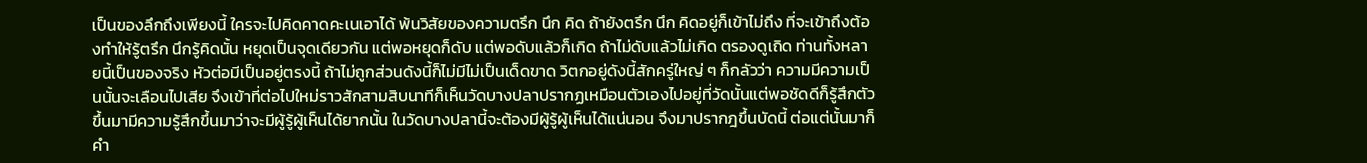เป็นของลึกถึงเพียงนี้ ใครจะไปคิดคาดคะเนเอาได้ พ้นวิสัยของความตรึก นึก คิด ถ้ายังตรึก นึก คิดอยู่ก็เข้าไม่ถึง ที่จะเข้าถึงต้องทำให้รู้ตรึก นึกรู้คิดนั้น หยุดเป็นจุดเดียวกัน แต่พอหยุดก็ดับ แต่พอดับแล้วก็เกิด ถ้าไม่ดับแล้วไม่เกิด ตรองดูเถิด ท่านทั้งหลายนี้เป็นของจริง หัวต่อมีเป็นอยู่ตรงนี้ ถ้าไม่ถูกส่วนดังนี้ก็ไม่มีไม่เป็นเด็ดขาด วิตกอยู่ดังนี้สักครู่ใหญ่ ๆ ก็กลัวว่า ความมีความเป็นนั้นจะเลือนไปเสีย จึงเข้าที่ต่อไปใหม่ราวสักสามสิบนาทีก็เห็นวัดบางปลาปรากฏเหมือนตัวเองไปอยู่ที่วัดนั้นแต่พอชัดดีก็รู้สึกตัวขึ้นมามีความรู้สึกขึ้นมาว่าจะมีผู้รู้ผู้เห็นได้ยากนั้น ในวัดบางปลานี้จะต้องมีผู้รู้ผู้เห็นได้แน่นอน จึงมาปรากฎขึ้นบัดนี้ ต่อแต่นั้นมาก็คำ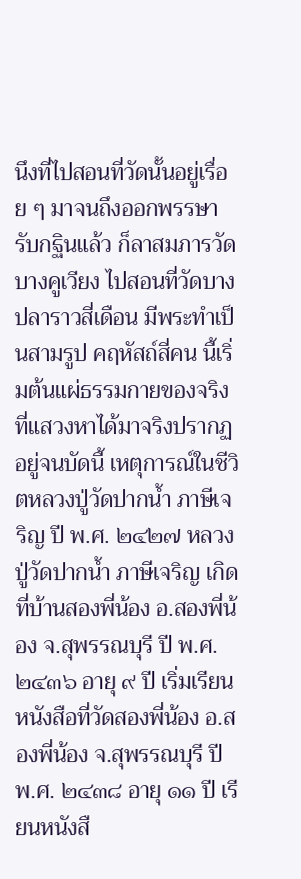นึงที่ไปสอนที่วัดนั้นอยู่เรื่อย ๆ มาจนถึงออกพรรษารับกฐินแล้ว ก็ลาสมภารวัดบางคูเวียง ไปสอนที่วัดบางปลาราวสี่เดือน มีพระทำเป็นสามรูป คฤหัสถ์สี่คน นี้เริ่มต้นแผ่ธรรมกายของจริง ที่แสวงหาได้มาจริงปรากฏอยู่จนบัดนี้ เหตุการณ์ในชีวิตหลวงปู่วัดปากน้ำ ภาษีเจริญ ปี พ.ศ. ๒๔๒๗ หลวงปู่วัดปากน้ำ ภาษีเจริญ เกิดที่บ้านสองพี่น้อง อ.สองพี่น้อง จ.สุพรรณบุรี ปี พ.ศ. ๒๔๓๖ อายุ ๙ ปี เริ่มเรียนหนังสือที่วัดสองพี่น้อง อ.สองพี่น้อง จ.สุพรรณบุรี ปี พ.ศ. ๒๔๓๘ อายุ ๑๑ ปี เรียนหนังสื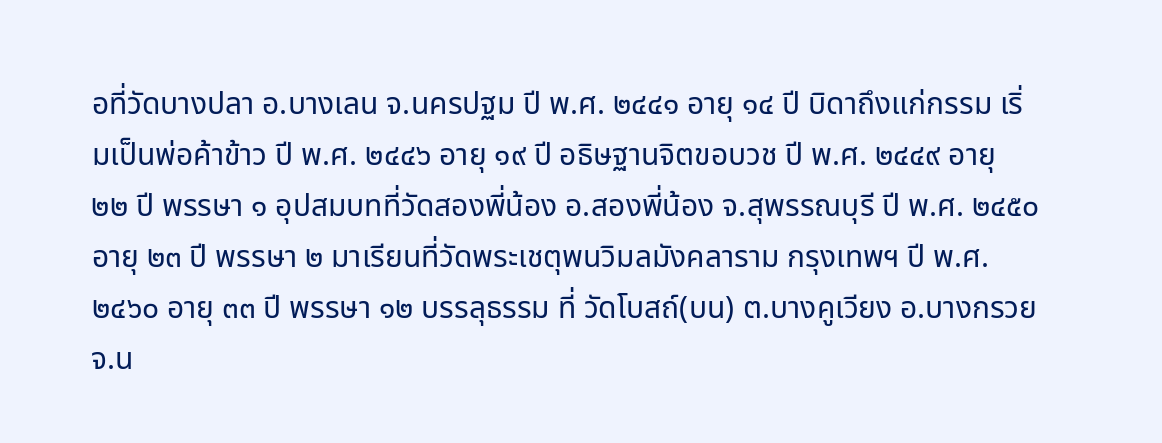อที่วัดบางปลา อ.บางเลน จ.นครปฐม ปี พ.ศ. ๒๔๔๑ อายุ ๑๔ ปี บิดาถึงแก่กรรม เริ่มเป็นพ่อค้าข้าว ปี พ.ศ. ๒๔๔๖ อายุ ๑๙ ปี อธิษฐานจิตขอบวช ปี พ.ศ. ๒๔๔๙ อายุ ๒๒ ปี พรรษา ๑ อุปสมบทที่วัดสองพี่น้อง อ.สองพี่น้อง จ.สุพรรณบุรี ปี พ.ศ. ๒๔๕๐ อายุ ๒๓ ปี พรรษา ๒ มาเรียนที่วัดพระเชตุพนวิมลมังคลาราม กรุงเทพฯ ปี พ.ศ. ๒๔๖๐ อายุ ๓๓ ปี พรรษา ๑๒ บรรลุธรรม ที่ วัดโบสถ์(บน) ต.บางคูเวียง อ.บางกรวย จ.น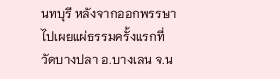นทบุรี หลังจากออกพรรษาไปเผยแผ่ธรรมครั้งแรกที่วัดบางปลา อ.บางเลน จ.น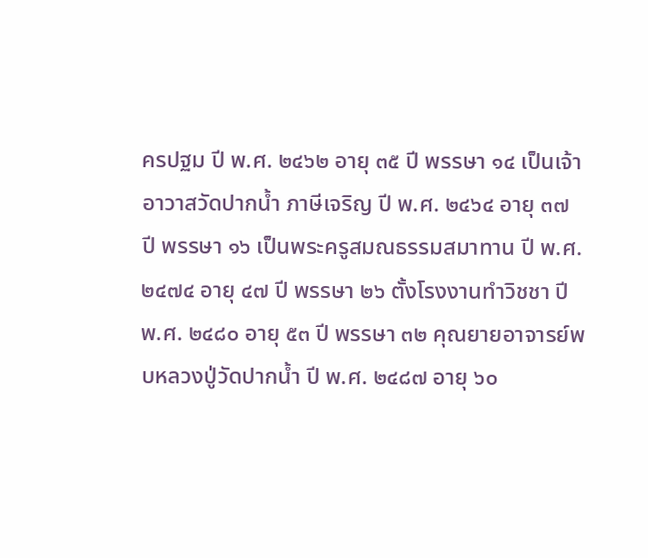ครปฐม ปี พ.ศ. ๒๔๖๒ อายุ ๓๕ ปี พรรษา ๑๔ เป็นเจ้าอาวาสวัดปากน้ำ ภาษีเจริญ ปี พ.ศ. ๒๔๖๔ อายุ ๓๗ ปี พรรษา ๑๖ เป็นพระครูสมณธรรมสมาทาน ปี พ.ศ. ๒๔๗๔ อายุ ๔๗ ปี พรรษา ๒๖ ตั้งโรงงานทำวิชชา ปี พ.ศ. ๒๔๘๐ อายุ ๕๓ ปี พรรษา ๓๒ คุณยายอาจารย์พบหลวงปู่วัดปากน้ำ ปี พ.ศ. ๒๔๘๗ อายุ ๖๐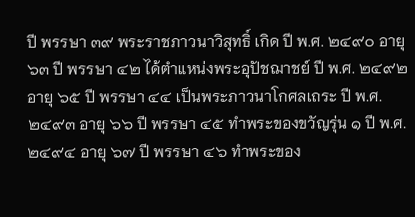ปี พรรษา ๓๙ พระราชภาวนาวิสุทธิ์ เกิด ปี พ.ศ. ๒๔๙๐ อายุ ๖๓ ปี พรรษา ๔๒ ได้ตำแหน่งพระอุปัชฌาชย์ ปี พ.ศ. ๒๔๙๒ อายุ ๖๕ ปี พรรษา ๔๔ เป็นพระภาวนาโกศลเถระ ปี พ.ศ. ๒๔๙๓ อายุ ๖๖ ปี พรรษา ๔๕ ทำพระของขวัญรุ่น ๑ ปี พ.ศ. ๒๔๙๔ อายุ ๖๗ ปี พรรษา ๔๖ ทำพระของ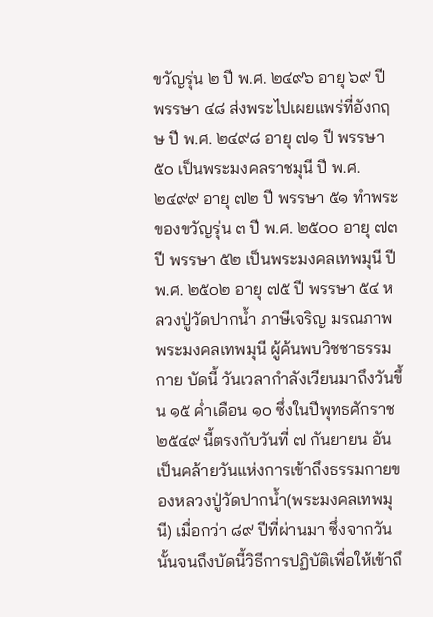ขวัญรุ่น ๒ ปี พ.ศ. ๒๔๙๖ อายุ ๖๙ ปี พรรษา ๔๘ ส่งพระไปเผยแพร่ที่อังกฤษ ปี พ.ศ. ๒๔๙๘ อายุ ๗๑ ปี พรรษา ๕๐ เป็นพระมงคลราชมุนี ปี พ.ศ. ๒๔๙๙ อายุ ๗๒ ปี พรรษา ๕๑ ทำพระของขวัญรุ่น ๓ ปี พ.ศ. ๒๕๐๐ อายุ ๗๓ ปี พรรษา ๕๒ เป็นพระมงคลเทพมุนี ปี พ.ศ. ๒๕๐๒ อายุ ๗๕ ปี พรรษา ๕๔ หลวงปู่วัดปากน้ำ ภาษีเจริญ มรณภาพ พระมงคลเทพมุนี ผู้ค้นพบวิชชาธรรมกาย บัดนี้ วันเวลากำลังเวียนมาถึงวันขึ้น ๑๕ ค่ำเดือน ๑๐ ซึ่งในปีพุทธศักราช ๒๕๔๙ นี้ตรงกับวันที่ ๗ กันยายน อันเป็นคล้ายวันแห่งการเข้าถึงธรรมกายของหลวงปู่วัดปากน้ำ(พระมงคลเทพมุนี) เมื่อกว่า ๘๙ ปีที่ผ่านมา ซึ่งจากวันนั้นจนถึงบัดนี้วิธีการปฏิบัติเพื่อให้เข้าถึ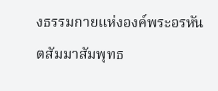งธรรมกายแห่งองค์พระอรหันตสัมมาสัมพุทธ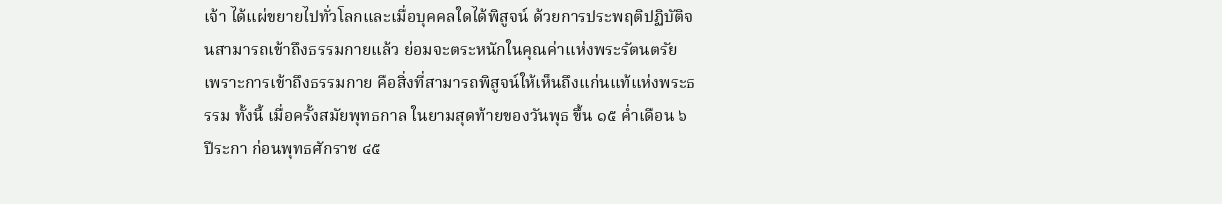เจ้า ได้แผ่ขยายไปทั่วโลกและเมื่อบุคคลใดได้พิสูจน์ ด้วยการประพฤติปฏิบัติจนสามารถเข้าถึงธรรมกายแล้ว ย่อมจะตระหนักในคุณค่าแห่งพระรัตนตรัย เพราะการเข้าถึงธรรมกาย คือสิ่งที่สามารถพิสูจน์ให้เห็นถึงแก่นแท้แห่งพระธรรม ทั้งนี้ เมื่อครั้งสมัยพุทธกาล ในยามสุดท้ายของวันพุธ ขึ้น ๑๕ ค่ำเดือน ๖ ปีระกา ก่อนพุทธศักราช ๔๕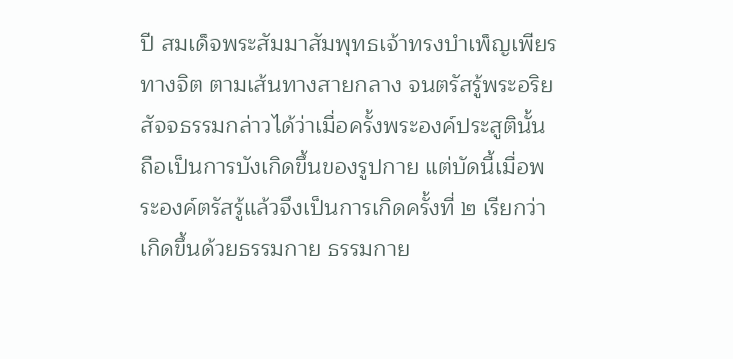ปี สมเด็จพระสัมมาสัมพุทธเจ้าทรงบำเพ็ญเพียรทางจิต ตามเส้นทางสายกลาง จนตรัสรู้พระอริยสัจจธรรมกล่าวได้ว่าเมื่อครั้งพระองค์ประสูตินั้น ถือเป็นการบังเกิดขึ้นของรูปกาย แต่บัดนี้เมื่อพระองค์ตรัสรู้แล้วจึงเป็นการเกิดครั้งที่ ๒ เรียกว่าเกิดขึ้นด้วยธรรมกาย ธรรมกาย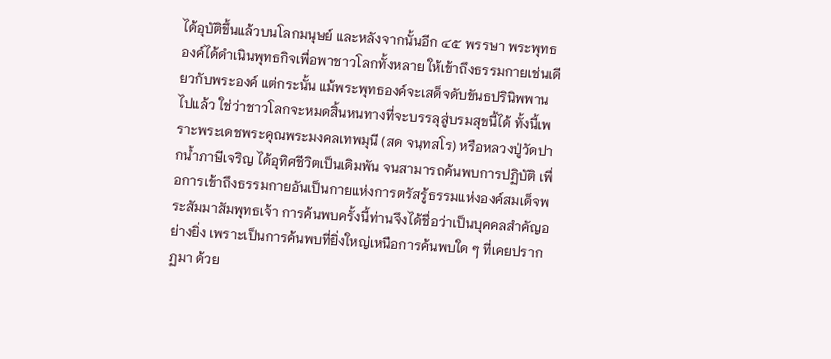ได้อุบัติขึ้นแล้วบนโลกมนุษย์ และหลังจากนั้นอีก ๔๕ พรรษา พระพุทธองค์ได้ดำเนินพุทธกิจเพื่อพาชาวโลกทั้งหลาย ให้เข้าถึงธรรมกายเช่นเดียวกับพระองค์ แต่กระนั้น แม้พระพุทธองค์จะเสด็จดับขันธปรินิพพานไปแล้ว ใช่ว่าชาวโลกจะหมดสิ้นหนทางที่จะบรรลุสู่บรมสุขนี้ได้ ทั้งนี้เพราะพระเดชพระคุณพระมงคลเทพมุนี (สด จนฺทสโร) หรือหลวงปู่วัดปากน้ำภาษีเจริญ ได้อุทิศชีวิตเป็นเดิมพัน จนสามารถค้นพบการปฏิบัติ เพื่อการเข้าถึงธรรมกายอันเป็นกายแห่งการตรัสรู้ธรรมแห่งองค์สมเด็จพระสัมมาสัมพุทธเจ้า การค้นพบครั้งนี้ท่านจึงได้ชื่อว่าเป็นบุคคลสำคัญอย่างยิ่ง เพราะเป็นการค้นพบที่ยิ่งใหญ่เหนือการค้นพบใด ๆ ที่เคยปรากฏมา ด้วย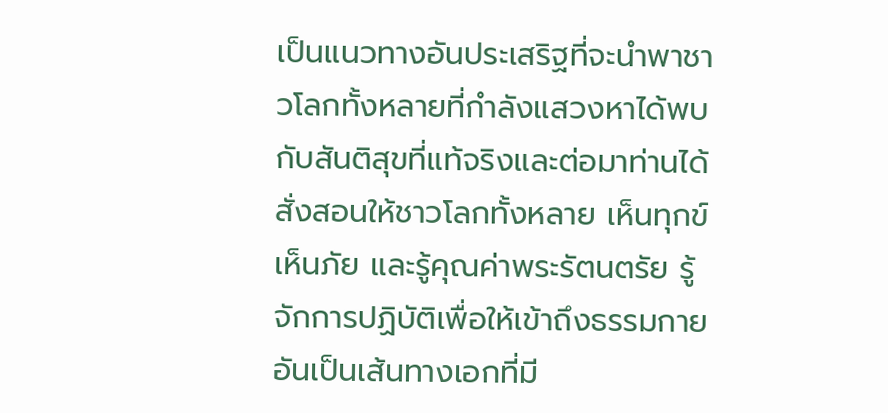เป็นแนวทางอันประเสริฐที่จะนำพาชาวโลกทั้งหลายที่กำลังแสวงหาได้พบกับสันติสุขที่แท้จริงและต่อมาท่านได้สั่งสอนให้ชาวโลกทั้งหลาย เห็นทุกข์เห็นภัย และรู้คุณค่าพระรัตนตรัย รู้จักการปฏิบัติเพื่อให้เข้าถึงธรรมกาย อันเป็นเส้นทางเอกที่มี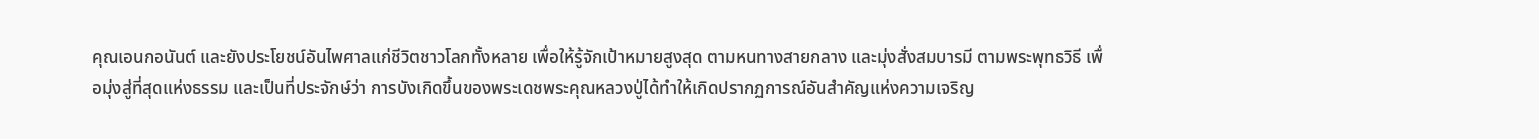คุณเอนกอนันต์ และยังประโยชน์อันไพศาลแก่ชีวิตชาวโลกทั้งหลาย เพื่อให้รู้จักเป้าหมายสูงสุด ตามหนทางสายกลาง และมุ่งสั่งสมบารมี ตามพระพุทธวิธี เพื่อมุ่งสู่ที่สุดแห่งธรรม และเป็นที่ประจักษ์ว่า การบังเกิดขึ้นของพระเดชพระคุณหลวงปู่ได้ทำให้เกิดปรากฏการณ์อันสำคัญแห่งความเจริญ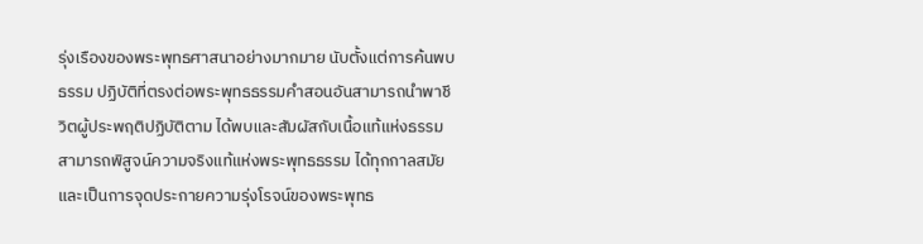รุ่งเรืองของพระพุทธศาสนาอย่างมากมาย นับตั้งแต่การค้นพบธรรม ปฏิบัติที่ตรงต่อพระพุทธธรรมคำสอนอันสามารถนำพาชีวิตผู้ประพฤติปฏิบัติตาม ได้พบและสัมผัสกับเนื้อแท้แห่งธรรม สามารถพิสูจน์ความจริงแท้แห่งพระพุทธธรรม ได้ทุกกาลสมัยและเป็นการจุดประกายความรุ่งโรจน์ของพระพุทธ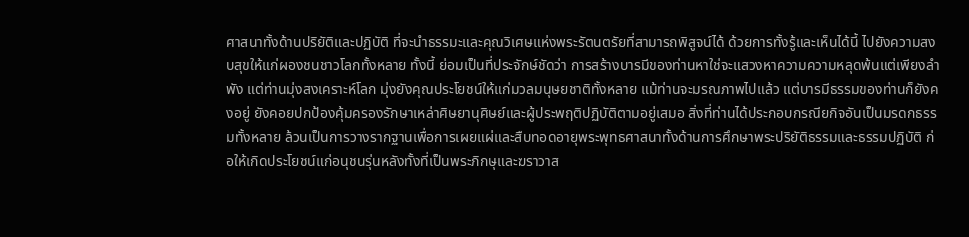ศาสนาทั้งด้านปริยัติและปฏิบัติ ที่จะนำธรรมะและคุณวิเศษแห่งพระรัตนตรัยที่สามารถพิสูจน์ได้ ด้วยการทั้งรู้และเห็นได้นี้ ไปยังความสงบสุขให้แก่ผองชนชาวโลกทั้งหลาย ทั้งนี้ ย่อมเป็นที่ประจักษ์ชัดว่า การสร้างบารมีของท่านหาใช่จะแสวงหาความความหลุดพ้นแต่เพียงลำพัง แต่ท่านมุ่งสงเคราะห์โลก มุ่งยังคุณประโยชน์ให้แก่มวลมนุษยชาติทั้งหลาย แม้ท่านจะมรณภาพไปแล้ว แต่บารมีธรรมของท่านก็ยังคงอยู่ ยังคอยปกป้องคุ้มครองรักษาเหล่าศิษยานุศิษย์และผู้ประพฤติปฏิบัติตามอยู่เสมอ สิ่งที่ท่านได้ประกอบกรณียกิจอันเป็นมรดกธรรมทั้งหลาย ล้วนเป็นการวางรากฐานเพื่อการเผยแผ่และสืบทอดอายุพระพุทธศาสนาทั้งด้านการศึกษาพระปริยัติธรรมและธรรมปฏิบัติ ก่อให้เกิดประโยชน์แก่อนุชนรุ่นหลังทั้งที่เป็นพระภิกษุและฆราวาส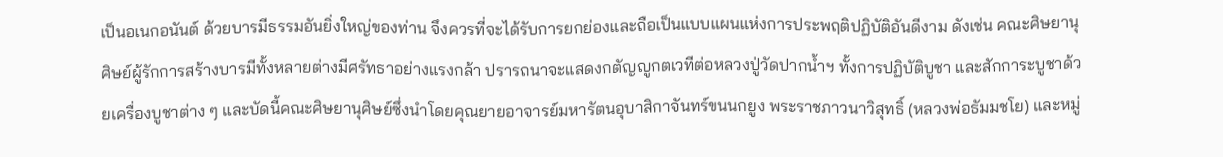เป็นอเนกอนันต์ ด้วยบารมีธรรมอันยิ่งใหญ่ของท่าน จึงควรที่จะได้รับการยกย่องและถือเป็นแบบแผนแห่งการประพฤติปฏิบัติอันดีงาม ดังเช่น คณะศิษยานุศิษย์ผู้รักการสร้างบารมีทั้งหลายต่างมีศรัทธาอย่างแรงกล้า ปรารถนาจะแสดงกตัญญูกตเวทีต่อหลวงปู่วัดปากน้ำฯ ทั้งการปฏิบัติบูชา และสักการะบูชาด้วยเครื่องบูชาต่าง ๆ และบัดนี้คณะศิษยานุศิษย์ซึ่งนำโดยคุณยายอาจารย์มหารัตนอุบาสิกาจันทร์ขนนกยูง พระราชภาวนาวิสุทธิ์ (หลวงพ่อธัมมชโย) และหมู่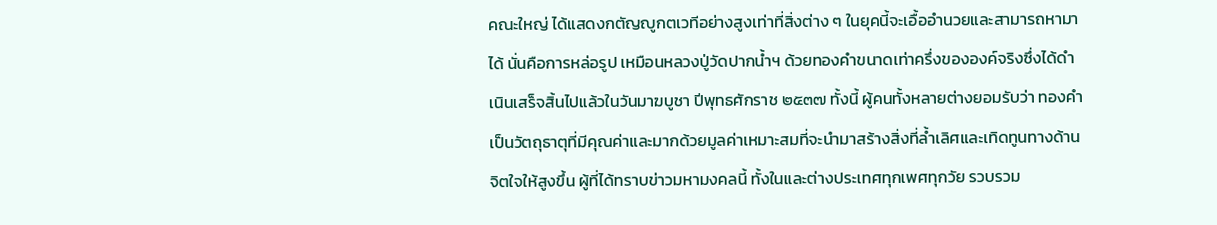คณะใหญ่ ได้แสดงกตัญญูกตเวทีอย่างสูงเท่าที่สิ่งต่าง ๆ ในยุคนี้จะเอื้ออำนวยและสามารถหามาได้ นั่นคือการหล่อรูป เหมือนหลวงปู่วัดปากน้ำฯ ด้วยทองคำขนาดเท่าครึ่งขององค์จริงซึ่งได้ดำเนินเสร็จสิ้นไปแล้วในวันมาฆบูชา ปีพุทธศักราช ๒๕๓๗ ทั้งนี้ ผู้คนทั้งหลายต่างยอมรับว่า ทองคำเป็นวัตถุธาตุที่มีคุณค่าและมากด้วยมูลค่าเหมาะสมที่จะนำมาสร้างสิ่งที่ล้ำเลิศและเทิดทูนทางด้านจิตใจให้สูงขึ้น ผู้ที่ได้ทราบข่าวมหามงคลนี้ ทั้งในและต่างประเทศทุกเพศทุกวัย รวบรวม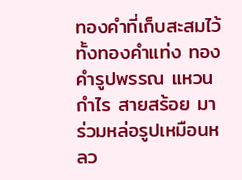ทองคำที่เก็บสะสมไว้ทั้งทองคำแท่ง ทองคำรูปพรรณ แหวน กำไร สายสร้อย มาร่วมหล่อรูปเหมือนหลว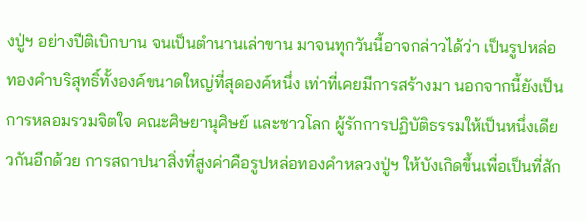งปู่ฯ อย่างปีติเบิกบาน จนเป็นตำนานเล่าขาน มาจนทุกวันนี้อาจกล่าวได้ว่า เป็นรูปหล่อทองคำบริสุทธิ์ทั้งองค์ขนาดใหญ่ที่สุดองค์หนึ่ง เท่าที่เคยมีการสร้างมา นอกจากนี้ยังเป็นการหลอมรวมจิตใจ คณะศิษยานุศิษย์ และชาวโลก ผู้รักการปฏิบัติธรรมให้เป็นหนึ่งเดียวกันอีกด้วย การสถาปนาสิ่งที่สูงค่าคือรูปหล่อทองคำหลวงปู่ฯ ให้บังเกิดขึ้นเพื่อเป็นที่สัก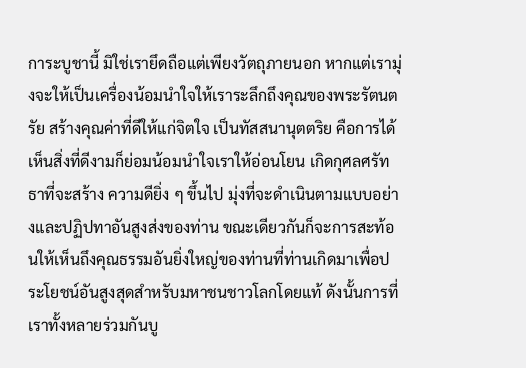การะบูชานี้ มิใช่เรายึดถือแต่เพียงวัตถุภายนอก หากแต่เรามุ่งจะให้เป็นเครื่องน้อมนำใจให้เราระลึกถึงคุณของพระรัตนตรัย สร้างคุณค่าที่ดีให้แก่จิตใจ เป็นทัสสนานุตตริย คือการได้เห็นสิ่งที่ดีงามก็ย่อมน้อมนำใจเราให้อ่อนโยน เกิดกุศลศรัทธาที่จะสร้าง ความดียิ่ง ๆ ขึ้นไป มุ่งที่จะดำเนินตามแบบอย่างและปฏิปทาอันสูงส่งของท่าน ขณะเดียวกันก็จะการสะท้อนให้เห็นถึงคุณธรรมอันยิ่งใหญ่ของท่านที่ท่านเกิดมาเพื่อประโยชน์อันสูงสุดสำหรับมหาชนชาวโลกโดยแท้ ดังนั้นการที่เราทั้งหลายร่วมกันบู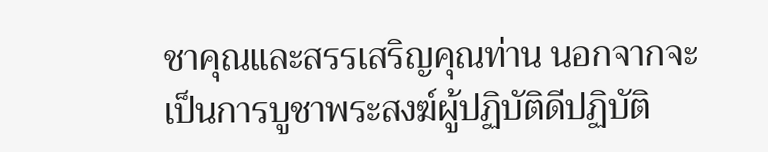ชาคุณและสรรเสริญคุณท่าน นอกจากจะเป็นการบูชาพระสงฆ์ผู้ปฏิบัติดีปฏิบัติ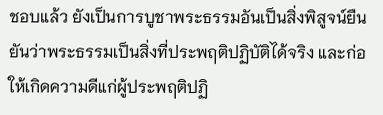ชอบแล้ว ยังเป็นการบูชาพระธรรมอันเป็นสิ่งพิสูจน์ยืนยันว่าพระธรรมเป็นสิ่งที่ประพฤติปฏิบัติได้จริง และก่อให้เกิดความดีแก่ผู้ประพฤติปฏิ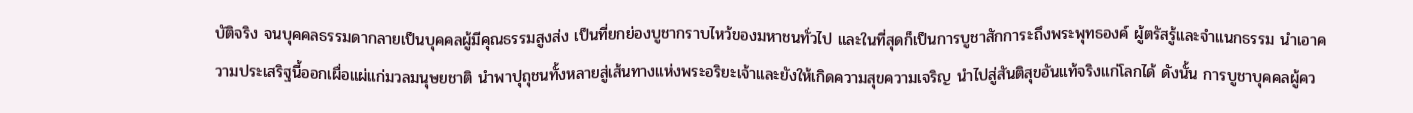บัติจริง จนบุคคลธรรมดากลายเป็นบุคคลผู้มีคุณธรรมสูงส่ง เป็นที่ยกย่องบูชากราบไหว้ของมหาชนทั่วไป และในที่สุดก็เป็นการบูชาสักการะถึงพระพุทธองค์ ผู้ตรัสรู้และจำแนกธรรม นำเอาความประเสริฐนี้ออกเผื่อแผ่แก่มวลมนุษยชาติ นำพาปุถุชนทั้งหลายสู่เส้นทางแห่งพระอริยะเจ้าและยังให้เกิดความสุขความเจริญ นำไปสู่สันติสุขอันแท้จริงแก่โลกได้ ดังนั้น การบูชาบุคคลผู้คว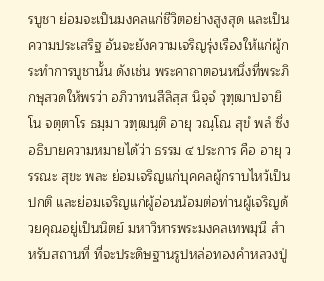รบูชา ย่อมจะเป็นมงคลแก่ชีวิตอย่างสูงสุด และเป็นความประเสริฐ อันจะยังความเจริญรุ่งเรืองให้แก่ผู้กระทำการบูชานั้น ดังเช่น พระคาถาตอนหนึ่งที่พระภิกษุสวดให้พรว่า อภิวาทนสีลิสฺส นิจฺจํ วุฑฺฒาปจายิโน จตฺตาโร ธมฺมา วฑฺฒนฺติ อายุ วณฺโณ สุขํ พลํ ซึ่งอธิบายความหมายได้ว่า ธรรม ๔ ประการ คือ อายุ วรรณะ สุขะ พละ ย่อมเจริญแก่บุคคลผู้กราบไหว้เป็นปกติ และย่อมเจริญแก่ผู้อ่อนน้อมต่อท่านผู้เจริญด้วยคุณอยู่เป็นนิตย์ มหาวิหารพระมงคลเทพมุนี สำหรับสถานที่ ที่จะประดิษฐานรูปหล่อทองคำหลวงปู่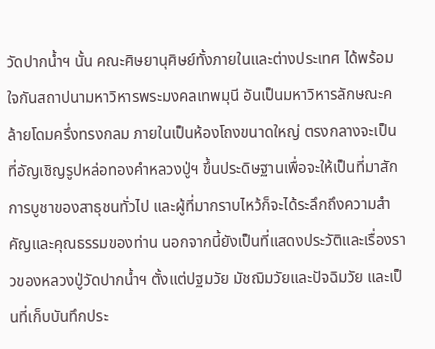วัดปากน้ำฯ นั้น คณะศิษยานุศิษย์ทั้งภายในและต่างประเทศ ได้พร้อมใจกันสถาปนามหาวิหารพระมงคลเทพมุนี อันเป็นมหาวิหารลักษณะคล้ายโดมครึ่งทรงกลม ภายในเป็นห้องโถงขนาดใหญ่ ตรงกลางจะเป็นที่อัญเชิญรูปหล่อทองคำหลวงปู่ฯ ขึ้นประดิษฐานเพื่อจะให้เป็นที่มาสักการบูชาของสาธุชนทั่วไป และผู้ที่มากราบไหว้ก็จะได้ระลึกถึงความสำคัญและคุณธรรมของท่าน นอกจากนี้ยังเป็นที่แสดงประวัติและเรื่องราวของหลวงปู่วัดปากน้ำฯ ตั้งแต่ปฐมวัย มัชฌิมวัยและปัจฉิมวัย และเป็นที่เก็บบันทึกประ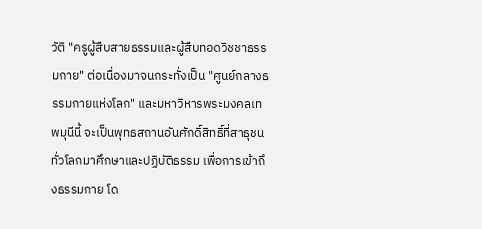วัติ "ครูผู้สืบสายธรรมและผู้สืบทอดวิชชาธรรมกาย" ต่อเนื่องมาจนกระทั่งเป็น "ศูนย์กลางธรรมกายแห่งโลก" และมหาวิหารพระมงคลเทพมุนีนี้ จะเป็นพุทธสถานอันศักดิ์สิทธิ์ที่สาธุชนทั่วโลกมาศึกษาและปฏิบัติธรรม เพื่อการเข้าถึงธรรมกาย โด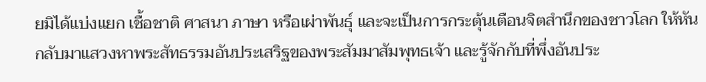ยมิได้แบ่งแยก เชื้อชาติ ศาสนา ภาษา หรือเผ่าพันธุ์ และจะเป็นการกระตุ้นเตือนจิตสำนึกของชาวโลก ให้หันกลับมาแสวงหาพระสัทธรรมอันประเสริฐของพระสัมมาสัมพุทธเจ้า และรู้จักกับที่พึ่งอันประ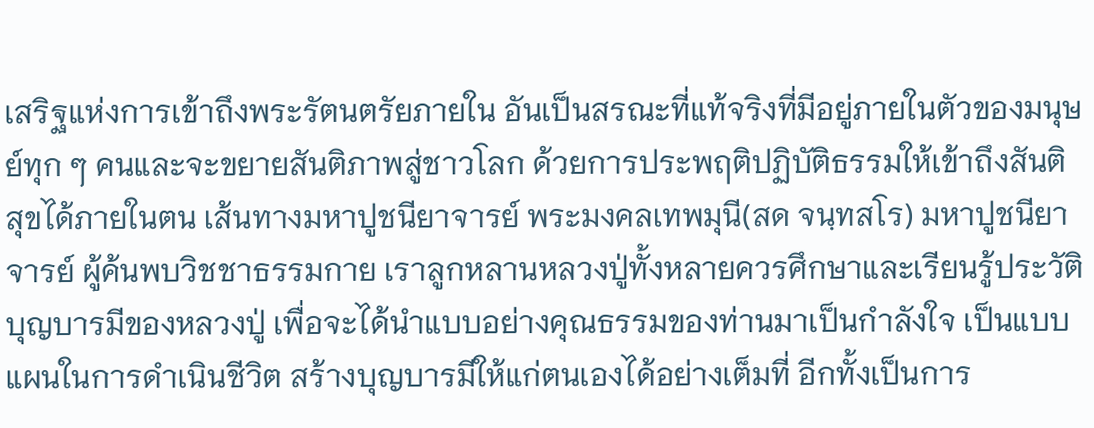เสริฐแห่งการเข้าถึงพระรัตนตรัยภายใน อันเป็นสรณะที่แท้จริงที่มีอยู่ภายในตัวของมนุษย์ทุก ๆ คนและจะขยายสันติภาพสู่ชาวโลก ด้วยการประพฤติปฏิบัติธรรมให้เข้าถึงสันติสุขได้ภายในตน เส้นทางมหาปูชนียาจารย์ พระมงคลเทพมุนี(สด จนฺทสโร) มหาปูชนียาจารย์ ผู้ค้นพบวิชชาธรรมกาย เราลูกหลานหลวงปู่ทั้งหลายควรศึกษาและเรียนรู้ประวัติบุญบารมีของหลวงปู่ เพื่อจะได้นำแบบอย่างคุณธรรมของท่านมาเป็นกำลังใจ เป็นแบบแผนในการดำเนินชีวิต สร้างบุญบารมีให้แก่ตนเองได้อย่างเต็มที่ อีกทั้งเป็นการ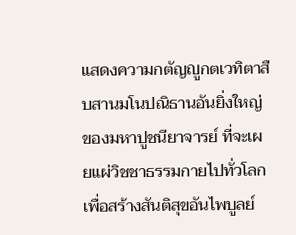แสดงความกตัญญูกตเวทิตาสืบสานมโนปณิธานอันยิ่งใหญ่ของมหาปูชนียาจารย์ ที่จะเผยแผ่วิชชาธรรมกายไปทั่วโลก เพื่อสร้างสันติสุขอันไพบูลย์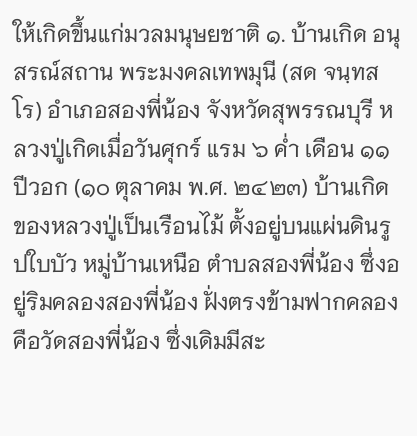ให้เกิดขึ้นแก่มวลมนุษยชาติ ๑. บ้านเกิด อนุสรณ์สถาน พระมงคลเทพมุนี (สด จนฺทสโร) อำเภอสองพี่น้อง จังหวัดสุพรรณบุรี หลวงปู่เกิดเมื่อวันศุกร์ แรม ๖ ค่ำ เดือน ๑๑ ปีวอก (๑๐ ตุลาคม พ.ศ. ๒๔๒๓) บ้านเกิดของหลวงปู่เป็นเรือนไม้ ตั้งอยู่บนแผ่นดินรูปใบบัว หมู่บ้านเหนือ ตำบลสองพี่น้อง ซึ่งอยู่ริมคลองสองพี่น้อง ฝั่งตรงข้ามฟากคลองคือวัดสองพี่น้อง ซึ่งเดิมมีสะ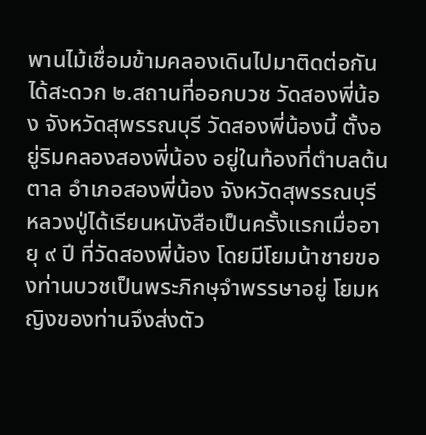พานไม้เชื่อมข้ามคลองเดินไปมาติดต่อกันได้สะดวก ๒.สถานที่ออกบวช วัดสองพี่น้อง จังหวัดสุพรรณบุรี วัดสองพี่น้องนี้ ตั้งอยู่ริมคลองสองพี่น้อง อยู่ในท้องที่ตำบลต้นตาล อำเภอสองพี่น้อง จังหวัดสุพรรณบุรี หลวงปู่ได้เรียนหนังสือเป็นครั้งแรกเมื่ออายุ ๙ ปี ที่วัดสองพี่น้อง โดยมีโยมน้าชายของท่านบวชเป็นพระภิกษุจำพรรษาอยู่ โยมหญิงของท่านจึงส่งตัว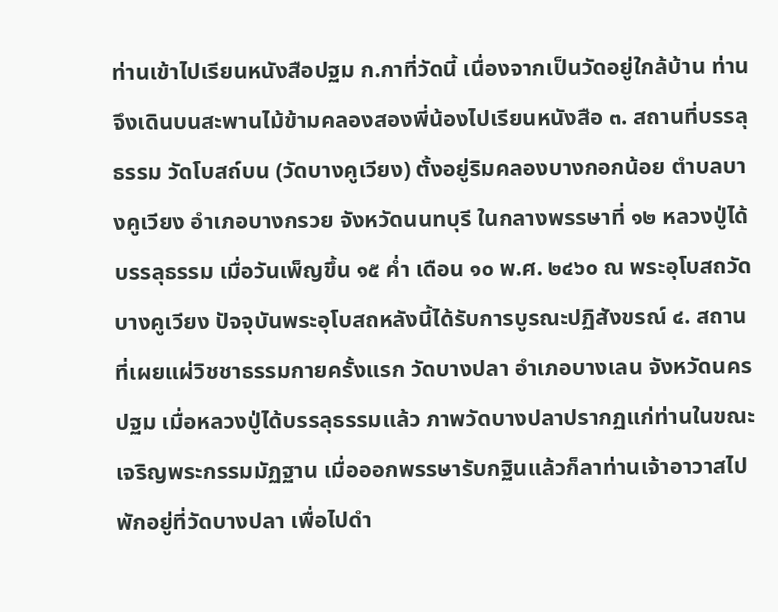ท่านเข้าไปเรียนหนังสือปฐม ก.กาที่วัดนี้ เนื่องจากเป็นวัดอยู่ใกล้บ้าน ท่านจึงเดินบนสะพานไม้ข้ามคลองสองพี่น้องไปเรียนหนังสือ ๓. สถานที่บรรลุธรรม วัดโบสถ์บน (วัดบางคูเวียง) ตั้งอยู่ริมคลองบางกอกน้อย ตำบลบางคูเวียง อำเภอบางกรวย จังหวัดนนทบุรี ในกลางพรรษาที่ ๑๒ หลวงปู่ได้บรรลุธรรม เมื่อวันเพ็ญขึ้น ๑๕ ค่ำ เดือน ๑๐ พ.ศ. ๒๔๖๐ ณ พระอุโบสถวัดบางคูเวียง ปัจจุบันพระอุโบสถหลังนี้ได้รับการบูรณะปฏิสังขรณ์ ๔. สถานที่เผยแผ่วิชชาธรรมกายครั้งแรก วัดบางปลา อำเภอบางเลน จังหวัดนครปฐม เมื่อหลวงปู่ได้บรรลุธรรมแล้ว ภาพวัดบางปลาปรากฏแก่ท่านในขณะเจริญพระกรรมมัฏฐาน เมื่อออกพรรษารับกฐินแล้วก็ลาท่านเจ้าอาวาสไปพักอยู่ที่วัดบางปลา เพื่อไปดำ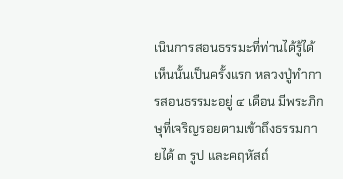เนินการสอนธรรมะที่ท่านได้รู้ได้เห็นนั้นเป็นครั้งแรก หลวงปู่ทำการสอนธรรมะอยู่ ๔ เดือน มีพระภิกษุที่เจริญรอยตามเข้าถึงธรรมกายได้ ๓ รูป และคฤหัสถ์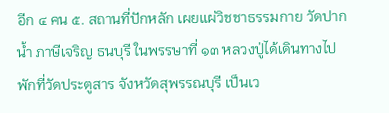อีก ๔ คน ๕. สถานที่ปักหลัก เผยแผ่วิชชาธรรมกาย วัดปากน้ำ ภาษีเจริญ ธนบุรี ในพรรษาที่ ๑๓ หลวงปู่ได้เดินทางไปพักที่วัดประตูสาร จังหวัดสุพรรณบุรี เป็นเว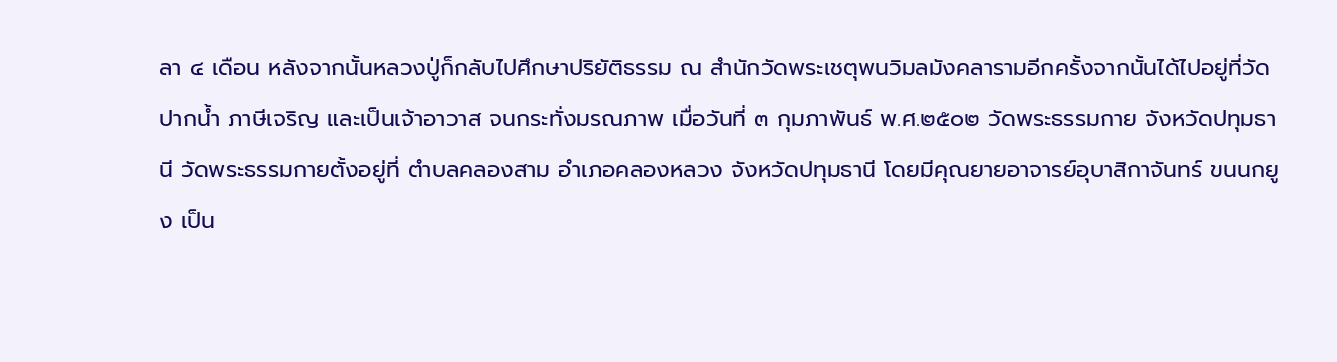ลา ๔ เดือน หลังจากนั้นหลวงปู่ก็กลับไปศึกษาปริยัติธรรม ณ สำนักวัดพระเชตุพนวิมลมังคลารามอีกครั้งจากนั้นได้ไปอยู่ที่วัดปากน้ำ ภาษีเจริญ และเป็นเจ้าอาวาส จนกระทั่งมรณภาพ เมื่อวันที่ ๓ กุมภาพันธ์ พ.ศ.๒๕๐๒ วัดพระธรรมกาย จังหวัดปทุมธานี วัดพระธรรมกายตั้งอยู่ที่ ตำบลคลองสาม อำเภอคลองหลวง จังหวัดปทุมธานี โดยมีคุณยายอาจารย์อุบาสิกาจันทร์ ขนนกยูง เป็น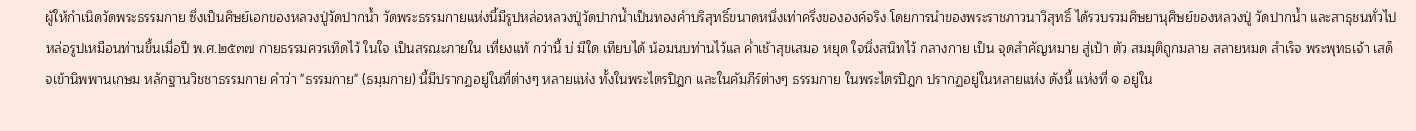ผู้ให้กำเนิดวัดพระธรรมกาย ซึ่งเป็นศิษย์เอกของหลวงปู่วัดปากน้ำ วัดพระธรรมกายแห่งนี้มีรูปหล่อหลวงปู่วัดปากน้ำเป็นทองคำบริสุทธิ์ขนาดหนึ่งเท่าครึ่งขององค์จริง โดยการนำของพระราชภาวนาวิสุทธิ์ ได้รวบรวมศิษยานุศิษย์ของหลวงปู่ วัดปากน้ำ และสาธุชนทั่วไป หล่อรูปเหมือนท่านขึ้นเมื่อปี พ.ศ.๒๕๓๗ กายธรรมควรเทิดไว้ ในใจ เป็นสรณะภายใน เที่ยงแท้ กว่านี้ บ่ มีใด เทียบได้ น้อมนบท่านไว้แล ค่ำเช้าสุขเสมอ หยุด ใจนิ่งสนิทไว้ กลางกาย เป็น จุดสำคัญหมาย สู่เป้า ตัว สมมุติถูกมลาย สลายหมด สำเร็จ พระพุทธเจ้า เสด็จเข้านิพพานเกษม หลักฐานวิชชาธรรมกาย คำว่า "ธรรมกาย" (ธมฺมกาย) นี้มีปรากฏอยู่ในที่ต่างๆ หลายแห่ง ทั้งในพระไตรปิฎก และในคัมภีร์ต่างๆ ธรรมกาย ในพระไตรปิฎก ปรากฏอยู่ในหลายแห่ง ดังนี้ แห่งที่ ๑ อยู่ใน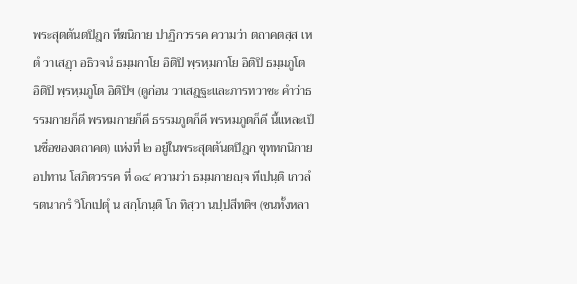พระสุตตันตปิฎก ทีฆนิกาย ปาฏิกวรรค ความว่า ตถาคตสฺส เหตํ วาเสฏฺา อธิวจนํ ธมฺมกาโย อิติปิ พฺรหฺมกาโย อิติปิ ธมฺมภูโต อิติปิ พฺรหฺมภูโต อิติปิฯ (ดูก่อน วาเสฎฐะและภารทวาชะ คำว่าธรรมกายก็ดี พรหมกายก็ดี ธรรมภูตก็ดี พรหมภูตก็ดี นี้แหละเป็นชื่อของตถาคต) แห่งที่ ๒ อยู่ในพระสุตตันตปิฎก ขุททกนิกาย อปทาน โสภิตวรรค ที่ ๑๔ ความว่า ธมฺมกายญฺจ ทีเปนฺติ เกวลํ รตนากรํ วิโกเปตุํ น สกฺโกนฺติ โก ทิสฺวา นปฺปสีทติฯ (ชนทั้งหลา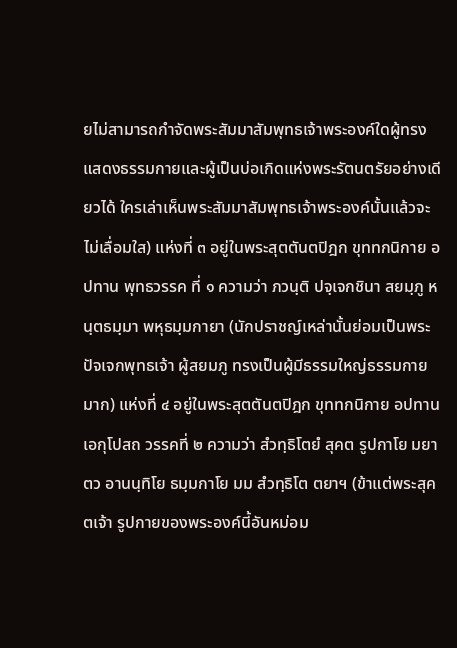ยไม่สามารถกำจัดพระสัมมาสัมพุทธเจ้าพระองค์ใดผู้ทรงแสดงธรรมกายและผู้เป็นบ่อเกิดแห่งพระรัตนตรัยอย่างเดียวได้ ใครเล่าเห็นพระสัมมาสัมพุทธเจ้าพระองค์นั้นแล้วจะไม่เลื่อมใส) แห่งที่ ๓ อยู่ในพระสุตตันตปิฎก ขุททกนิกาย อปทาน พุทธวรรค ที่ ๑ ความว่า ภวนฺติ ปจฺเจกชินา สยมฺภู หนฺตธมฺมา พหุธมฺมกายา (นักปราชญ์เหล่านั้นย่อมเป็นพระปัจเจกพุทธเจ้า ผู้สยมภู ทรงเป็นผู้มีธรรมใหญ่ธรรมกายมาก) แห่งที่ ๔ อยู่ในพระสุตตันตปิฎก ขุททกนิกาย อปทาน เอกุโปสถ วรรคที่ ๒ ความว่า สํวทฺธิโตยํ สุคต รูปกาโย มยา ตว อานนฺทิโย ธมฺมกาโย มม สํวทฺธิโต ตยาฯ (ข้าแต่พระสุคตเจ้า รูปกายของพระองค์นี้อันหม่อม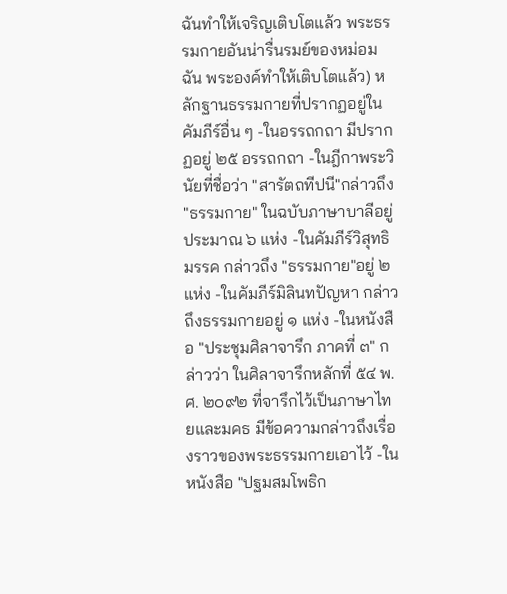ฉันทำให้เจริญเติบโตแล้ว พระธรรมกายอันน่ารื่นรมย์ของหม่อมฉัน พระองค์ทำให้เติบโตแล้ว) หลักฐานธรรมกายที่ปรากฏอยู่ในคัมภีร์อื่น ๆ -ในอรรถกถา มีปรากฏอยู่ ๒๕ อรรถกถา -ในฎีกาพระวินัยที่ชื่อว่า "สารัตถทีปนี"กล่าวถึง "ธรรมกาย" ในฉบับภาษาบาลีอยู่ประมาณ ๖ แห่ง -ในคัมภีร์วิสุทธิมรรค กล่าวถึง "ธรรมกาย"อยู่ ๒ แห่ง -ในคัมภีร์มิลินทปัญหา กล่าวถึงธรรมกายอยู่ ๑ แห่ง -ในหนังสือ "ประชุมศิลาจารึก ภาคที่ ๓" กล่าวว่า ในศิลาจารึกหลักที่ ๕๔ พ.ศ. ๒๐๙๒ ที่จารึกไว้เป็นภาษาไทยและมคธ มีข้อความกล่าวถึงเรื่องราวของพระธรรมกายเอาไว้ -ในหนังสือ "ปฐมสมโพธิก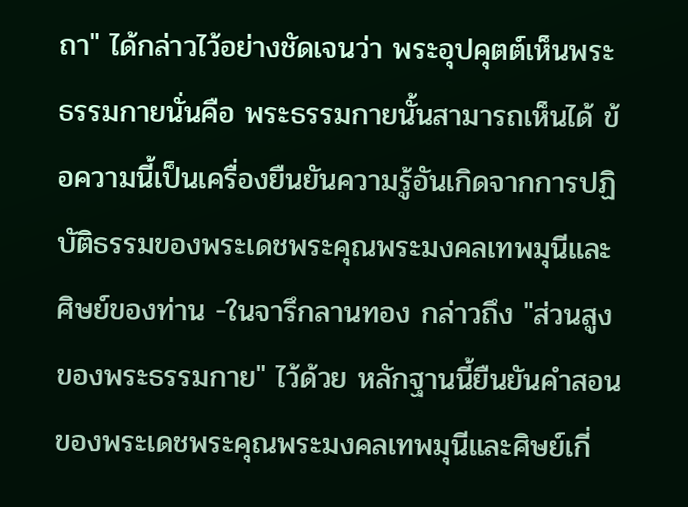ถา" ได้กล่าวไว้อย่างชัดเจนว่า พระอุปคุตต์เห็นพระธรรมกายนั่นคือ พระธรรมกายนั้นสามารถเห็นได้ ข้อความนี้เป็นเครื่องยืนยันความรู้อันเกิดจากการปฏิบัติธรรมของพระเดชพระคุณพระมงคลเทพมุนีและศิษย์ของท่าน -ในจารึกลานทอง กล่าวถึง "ส่วนสูงของพระธรรมกาย" ไว้ด้วย หลักฐานนี้ยืนยันคำสอนของพระเดชพระคุณพระมงคลเทพมุนีและศิษย์เกี่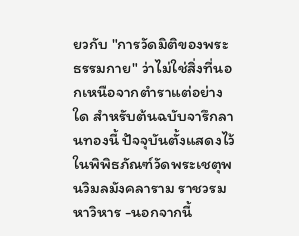ยวกับ "การวัดมิติของพระธรรมกาย" ว่าไม่ใช่สิ่งที่นอกเหนือจากตำราแต่อย่างใด สำหรับต้นฉบับจารึกลานทองนี้ ปัจจุบันตั้งแสดงไว้ในพิพิธภัณฑ์วัดพระเชตุพนวิมลมังคลาราม ราชวรมหาวิหาร -นอกจากนี้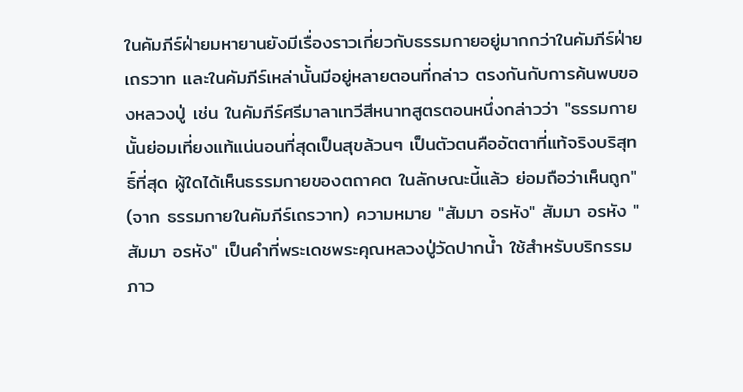ในคัมภีร์ฝ่ายมหายานยังมีเรื่องราวเกี่ยวกับธรรมกายอยู่มากกว่าในคัมภีร์ฝ่ายเถรวาท และในคัมภีร์เหล่านั้นมีอยู่หลายตอนที่กล่าว ตรงกันกับการค้นพบของหลวงปู่ เช่น ในคัมภีร์ศรีมาลาเทวีสีหนาทสูตรตอนหนึ่งกล่าวว่า "ธรรมกายนั้นย่อมเที่ยงแท้แน่นอนที่สุดเป็นสุขล้วนๆ เป็นตัวตนคืออัตตาที่แท้จริงบริสุทธิ์ที่สุด ผู้ใดได้เห็นธรรมกายของตถาคต ในลักษณะนี้แล้ว ย่อมถือว่าเห็นถูก" (จาก ธรรมกายในคัมภีร์เถรวาท) ความหมาย "สัมมา อรหัง" สัมมา อรหัง "สัมมา อรหัง" เป็นคำที่พระเดชพระคุณหลวงปู่วัดปากน้ำ ใช้สำหรับบริกรรมภาว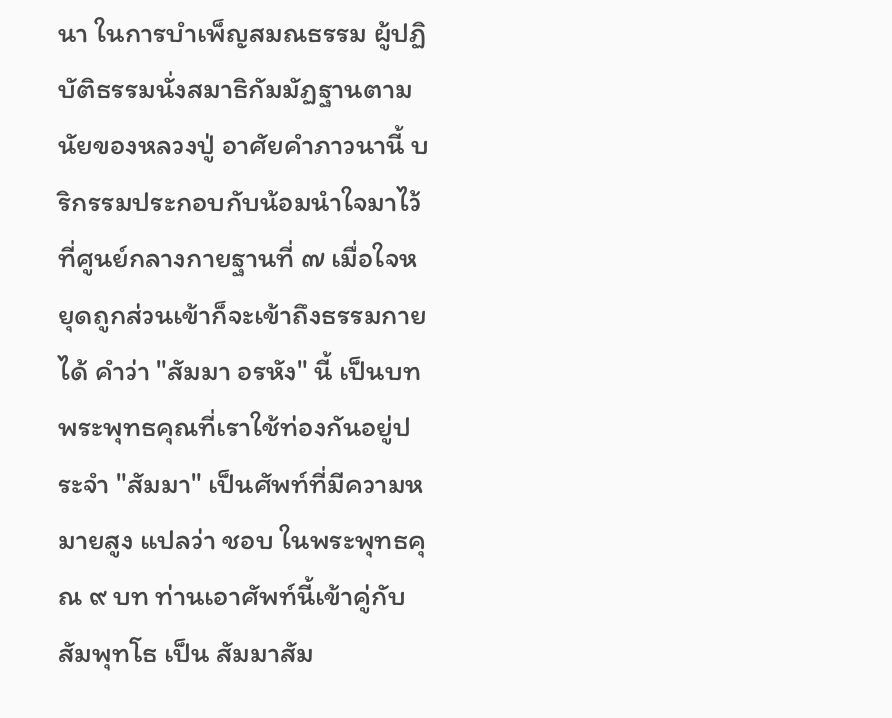นา ในการบำเพ็ญสมณธรรม ผู้ปฏิบัติธรรมนั่งสมาธิกัมมัฏฐานตามนัยของหลวงปู่ อาศัยคำภาวนานี้ บริกรรมประกอบกับน้อมนำใจมาไว้ที่ศูนย์กลางกายฐานที่ ๗ เมื่อใจหยุดถูกส่วนเข้าก็จะเข้าถึงธรรมกายได้ คำว่า "สัมมา อรหัง" นี้ เป็นบทพระพุทธคุณที่เราใช้ท่องกันอยู่ประจำ "สัมมา" เป็นศัพท์ที่มีความหมายสูง แปลว่า ชอบ ในพระพุทธคุณ ๙ บท ท่านเอาศัพท์นี้เข้าคู่กับ สัมพุทโธ เป็น สัมมาสัม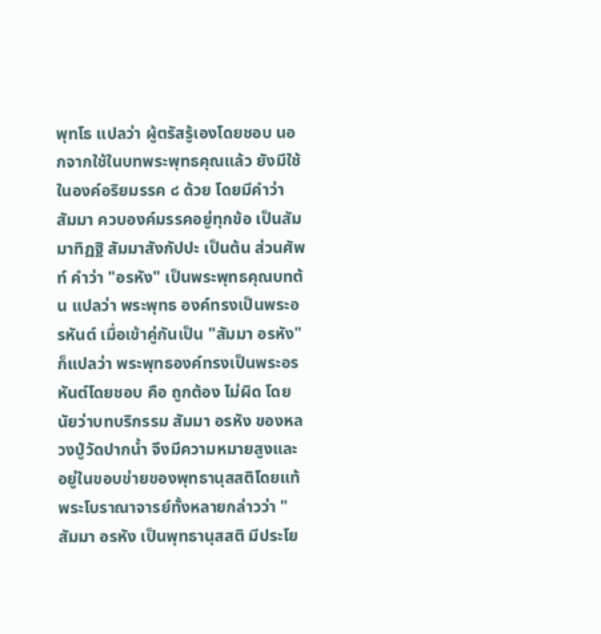พุทโธ แปลว่า ผู้ตรัสรู้เองโดยชอบ นอกจากใช้ในบทพระพุทธคุณแล้ว ยังมีใช้ในองค์อริยมรรค ๘ ด้วย โดยมีคำว่า สัมมา ควบองค์มรรคอยู่ทุกข้อ เป็นสัมมาทิฏฐิ สัมมาสังกัปปะ เป็นต้น ส่วนศัพท์ คำว่า "อรหัง" เป็นพระพุทธคุณบทต้น แปลว่า พระพุทธ องค์ทรงเป็นพระอรหันต์ เมื่อเข้าคู่กันเป็น "สัมมา อรหัง" ก็แปลว่า พระพุทธองค์ทรงเป็นพระอรหันต์โดยชอบ คือ ถูกต้อง ไม่ผิด โดยนัยว่าบทบริกรรม สัมมา อรหัง ของหลวงปู่วัดปากน้ำ จึงมีความหมายสูงและอยู่ในขอบข่ายของพุทธานุสสติโดยแท้ พระโบราณาจารย์ทั้งหลายกล่าวว่า "สัมมา อรหัง เป็นพุทธานุสสติ มีประโย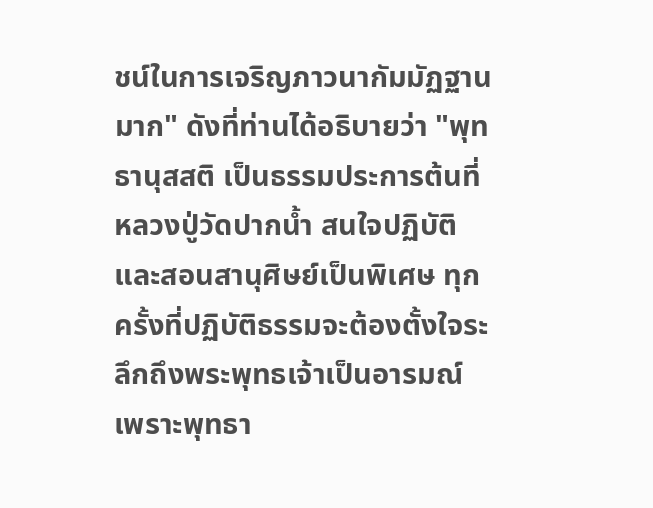ชน์ในการเจริญภาวนากัมมัฏฐานมาก" ดังที่ท่านได้อธิบายว่า "พุทธานุสสติ เป็นธรรมประการต้นที่หลวงปู่วัดปากน้ำ สนใจปฏิบัติ และสอนสานุศิษย์เป็นพิเศษ ทุกครั้งที่ปฏิบัติธรรมจะต้องตั้งใจระลึกถึงพระพุทธเจ้าเป็นอารมณ์ เพราะพุทธา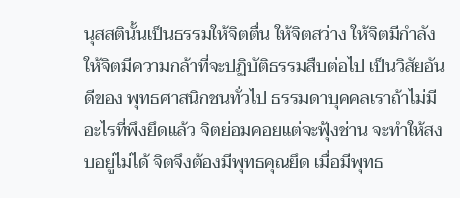นุสสตินั้นเป็นธรรมให้จิตตื่น ให้จิตสว่าง ให้จิตมีกำลัง ให้จิตมีความกล้าที่จะปฏิบัติธรรมสืบต่อไป เป็นวิสัยอันดีของ พุทธศาสนิกชนทั่วไป ธรรมดาบุคคลเราถ้าไม่มีอะไรที่พึงยึดแล้ว จิตย่อมคอยแต่จะฟุ้งช่าน จะทำให้สงบอยู่ไม่ได้ จิตจึงต้องมีพุทธคุณยึด เมื่อมีพุทธ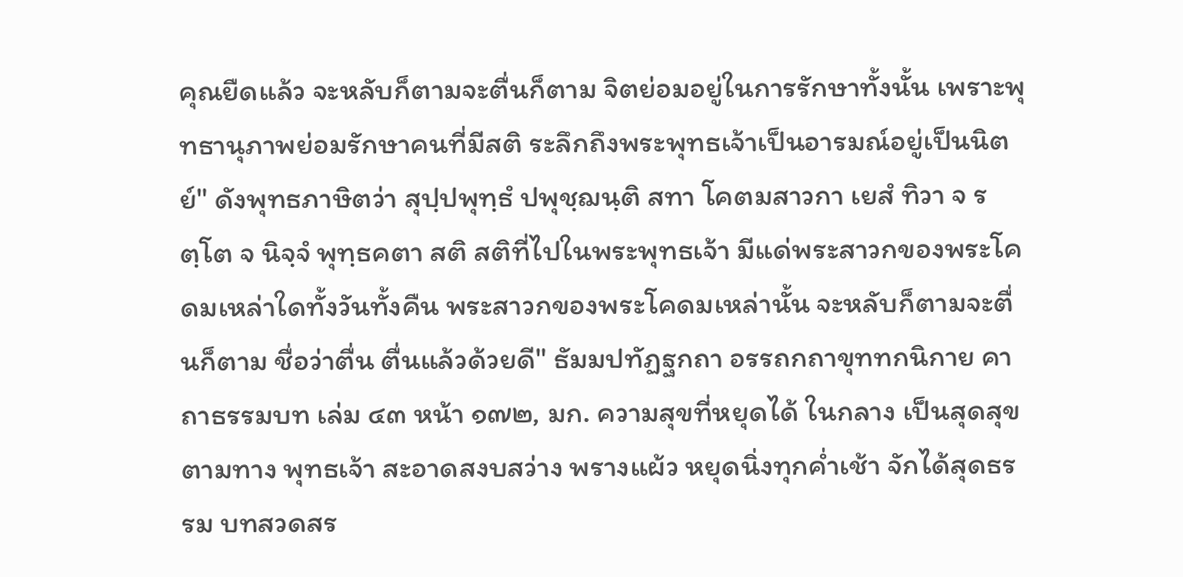คุณยืดแล้ว จะหลับก็ตามจะตื่นก็ตาม จิตย่อมอยู่ในการรักษาทั้งนั้น เพราะพุทธานุภาพย่อมรักษาคนที่มีสติ ระลึกถึงพระพุทธเจ้าเป็นอารมณ์อยู่เป็นนิตย์" ดังพุทธภาษิตว่า สุปฺปพุทฺธํ ปพุชฺฌนฺติ สทา โคตมสาวกา เยสํ ทิวา จ รตฺโต จ นิจฺจํ พุทฺธคตา สติ สติที่ไปในพระพุทธเจ้า มีแด่พระสาวกของพระโคดมเหล่าใดทั้งวันทั้งคืน พระสาวกของพระโคดมเหล่านั้น จะหลับก็ตามจะตื่นก็ตาม ชื่อว่าตื่น ตื่นแล้วด้วยดี" ธัมมปทัฏฐกถา อรรถกถาขุททกนิกาย คาถาธรรมบท เล่ม ๔๓ หน้า ๑๗๒, มก. ความสุขที่หยุดได้ ในกลาง เป็นสุดสุขตามทาง พุทธเจ้า สะอาดสงบสว่าง พรางแผ้ว หยุดนิ่งทุกค่ำเช้า จักได้สุดธรรม บทสวดสร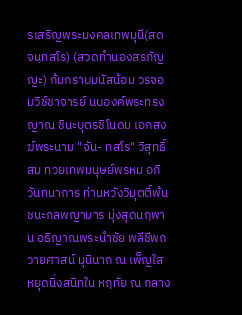รเสริญพระมงคลเทพมุนี(สด จนฺทสโร) (สวดทำนองสรภัญญะ) ก้มกราบมนัสน้อม วรจอมวิช์ชาจารย์ นบองค์พระทรงญาณ ชินะบุตรชิโนดม เอกสงฆ์พระนาม "จัน- ทสโร" วิสุทธิ์สม ทวยเทพมนุษย์พรหม อภิวันทนาการ ท่านหวังวิมุตติ์พ้น ชนะกลพญามาร มุ่งสุดนฤพาน อธิญาณพระนำชัย พลีชีพถวายศาสน์ มุนินาถ ณ เพ็ญใส หยุดนิ่งสนิทใน หฤทัย ณ กลาง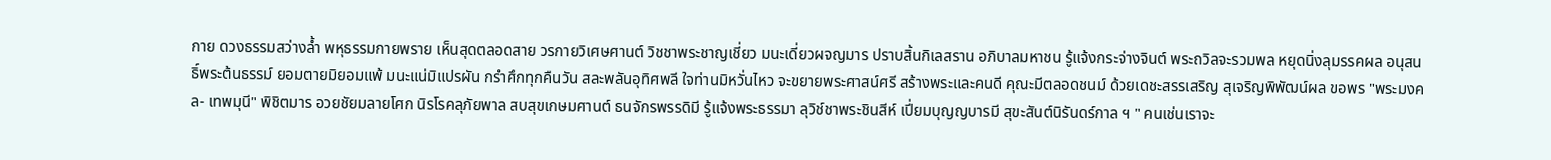กาย ดวงธรรมสว่างล้ำ พหุธรรมกายพราย เห็นสุดตลอดสาย วรกายวิเศษศานต์ วิชชาพระชาญเชี่ยว มนะเดี่ยวผจญมาร ปราบสิ้นกิเลสราน อภิบาลมหาชน รู้แจ้งกระจ่างจินต์ พระถวิลจะรวมพล หยุดนิ่งลุมรรคผล อนุสนธิ์พระต้นธรรม์ ยอมตายมิยอมแพ้ มนะแน่มิแปรผัน กรำศึกทุกคืนวัน สละพลันอุทิศพลี ใจท่านมิหวั่นไหว จะขยายพระศาสน์ศรี สร้างพระและคนดี คุณะมีตลอดชนม์ ด้วยเดชะสรรเสริญ สุเจริญพิพัฒน์ผล ขอพร "พระมงคล- เทพมุนี" พิชิตมาร อวยชัยมลายโศก นิรโรคลุภัยพาล สบสุขเกษมศานต์ ธนจักรพรรดิมี รู้แจ้งพระธรรมา ลุวิช์ชาพระชินสีห์ เปี่ยมบุญญบารมี สุขะสันต์นิรันดร์กาล ฯ " คนเช่นเราจะ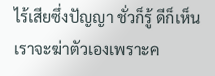ไร้เสียซึ่งปัญญา ชั่วก็รู้ ดีก็เห็น เราจะฆ่าตัวเองเพราะค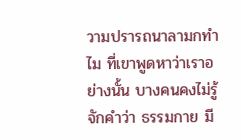วามปรารถนาลามกทำไม ที่เขาพูดหาว่าเราอย่างนั้น บางคนคงไม่รู้จักคำว่า ธรรมกาย มี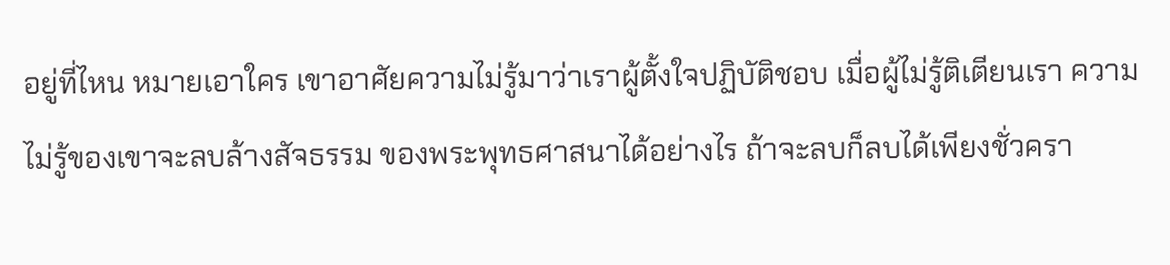อยู่ที่ไหน หมายเอาใคร เขาอาศัยความไม่รู้มาว่าเราผู้ตั้งใจปฏิบัติชอบ เมื่อผู้ไม่รู้ติเตียนเรา ความไม่รู้ของเขาจะลบล้างสัจธรรม ของพระพุทธศาสนาได้อย่างไร ถ้าจะลบก็ลบได้เพียงชั่วครา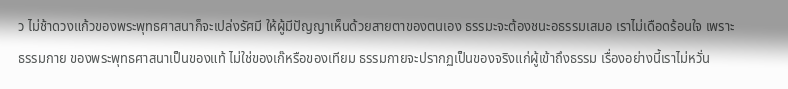ว ไม่ช้าดวงแก้วของพระพุทธศาสนาก็จะเปล่งรัศมี ให้ผู้มีปัญญาเห็นด้วยสายตาของตนเอง ธรรมะจะต้องชนะอธรรมเสมอ เราไม่เดือดร้อนใจ เพราะ ธรรมกาย ของพระพุทธศาสนาเป็นของแท้ ไม่ใช่ของเก๊หรือของเทียม ธรรมกายจะปรากฏเป็นของจริงแก่ผู้เข้าถึงธรรม เรื่องอย่างนี้เราไม่หวั่น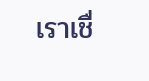เราเชื่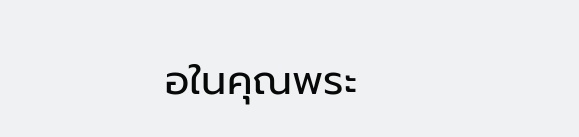อในคุณพระ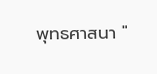พุทธศาสนา "